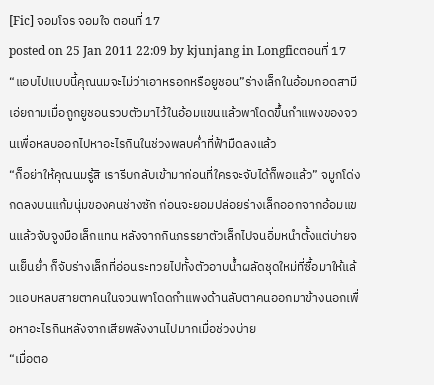[Fic] จอมโจร จอมใจ ตอนที่ 17
posted on 25 Jan 2011 22:09 by kjunjang in Longficตอนที่ 17
“แอบไปแบบนี้คุณนมจะไม่ว่าเอาหรอกหรือยูชอน”ร่างเล็กในอ้อมกอดสามีเอ่ยถามเมื่อถูกยูชอนรวบตัวมาไว้ในอ้อมแขนแล้วพาโดดขึ้นกำแพงของจวนเพื่อหลบออกไปหาอะไรกินในช่วงพลบค่ำที่ฟ้ามืดลงแล้ว
“ก็อย่าให้คุณนมรู้สิ เรารีบกลับเข้ามาก่อนที่ใครจะจับได้ก็พอแล้ว” จมูกโด่งกดลงบนแก้มนุ่มของคนช่างซัก ก่อนจะยอมปล่อยร่างเล็กออกจากอ้อมแขนแล้วจับจูงมือเล็กแทน หลังจากกินภรรยาตัวเล็กไปจนอิ่มหนำตั้งแต่บ่ายจนเย็นย่ำ ก็จับร่างเล็กที่อ่อนระทวยไปทั้งตัวอาบน้ำผลัดชุดใหม่ที่ซื้อมาให้แล้วแอบหลบสายตาคนในจวนพาโดดกำแพงด้านลับตาคนออกมาข้างนอกเพื่อหาอะไรกินหลังจากเสียพลังงานไปมากเมื่อช่วงบ่าย
“เมื่อตอ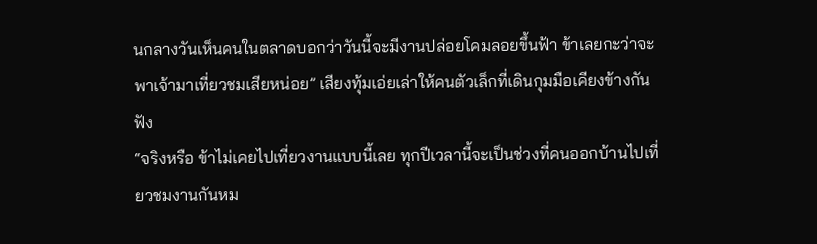นกลางวันเห็นคนในตลาดบอกว่าวันนี้จะมีงานปล่อยโคมลอยขึ้นฟ้า ข้าเลยกะว่าจะพาเจ้ามาเที่ยวชมเสียหน่อย” เสียงทุ้มเอ่ยเล่าให้คนตัวเล็กที่เดินกุมมือเคียงข้างกันฟัง
“จริงหรือ ข้าไม่เคยไปเที่ยวงานแบบนี้เลย ทุกปีเวลานี้จะเป็นช่วงที่คนออกบ้านไปเที่ยวชมงานกันหม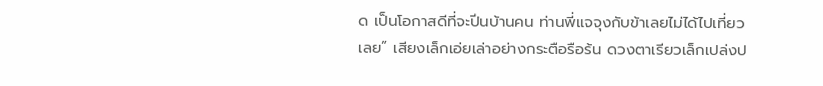ด เป็นโอกาสดีที่จะปีนบ้านคน ท่านพี่แจจุงกับข้าเลยไม่ได้ไปเที่ยวเลย” เสียงเล็กเอ่ยเล่าอย่างกระตือรือร้น ดวงตาเรียวเล็กเปล่งป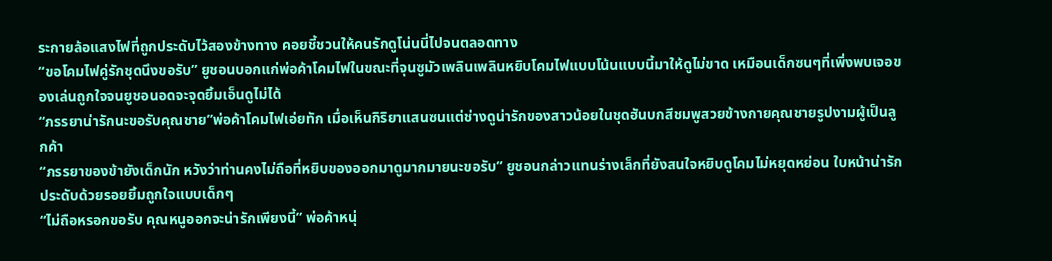ระกายล้อแสงไฟที่ถูกประดับไว้สองข้างทาง คอยชี้ชวนให้คนรักดูโน่นนี่ไปจนตลอดทาง
“ขอโคมไฟคู่รักชุดนึงขอรับ” ยูชอนบอกแก่พ่อค้าโคมไฟในขณะที่จุนซูมัวเพลินเพลินหยิบโคมไฟแบบโน้นแบบนี้มาให้ดูไม่ขาด เหมือนเด็กซนๆที่เพิ่งพบเจอของเล่นถูกใจจนยูชอนอดจะจุดยิ้มเอ็นดูไม่ได้
“ภรรยาน่ารักนะขอรับคุณชาย”พ่อค้าโคมไฟเอ่ยทัก เมื่อเห็นกิริยาแสนซนแต่ช่างดูน่ารักของสาวน้อยในชุดฮันบกสีชมพูสวยข้างกายคุณชายรูปงามผู้เป็นลูกค้า
“ภรรยาของข้ายังเด็กนัก หวังว่าท่านคงไม่ถือที่หยิบของออกมาดูมากมายนะขอรับ” ยูชอนกล่าวแทนร่างเล็กที่ยังสนใจหยิบดูโคมไม่หยุดหย่อน ใบหน้าน่ารักประดับด้วยรอยยิ้มถูกใจแบบเด็กๆ
“ไม่ถือหรอกขอรับ คุณหนูออกจะน่ารักเพียงนี้” พ่อค้าหนุ่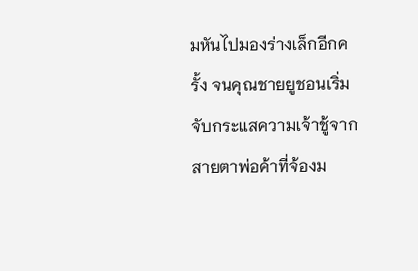มหันไปมองร่างเล็กอีกครั้ง จนคุณชายยูชอนเริ่มจับกระแสความเจ้าชู้จากสายตาพ่อค้าที่จ้องม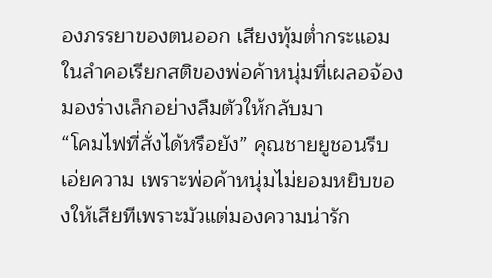องภรรยาของตนออก เสียงทุ้มต่ำกระแอมในลำคอเรียกสติของพ่อค้าหนุ่มที่เผลอจ้องมองร่างเล็กอย่างลืมตัวให้กลับมา
“โคมไฟที่สั่งได้หรือยัง” คุณชายยูชอนรีบเอ่ยความ เพราะพ่อค้าหนุ่มไม่ยอมหยิบของให้เสียทีเพราะมัวแต่มองความน่ารัก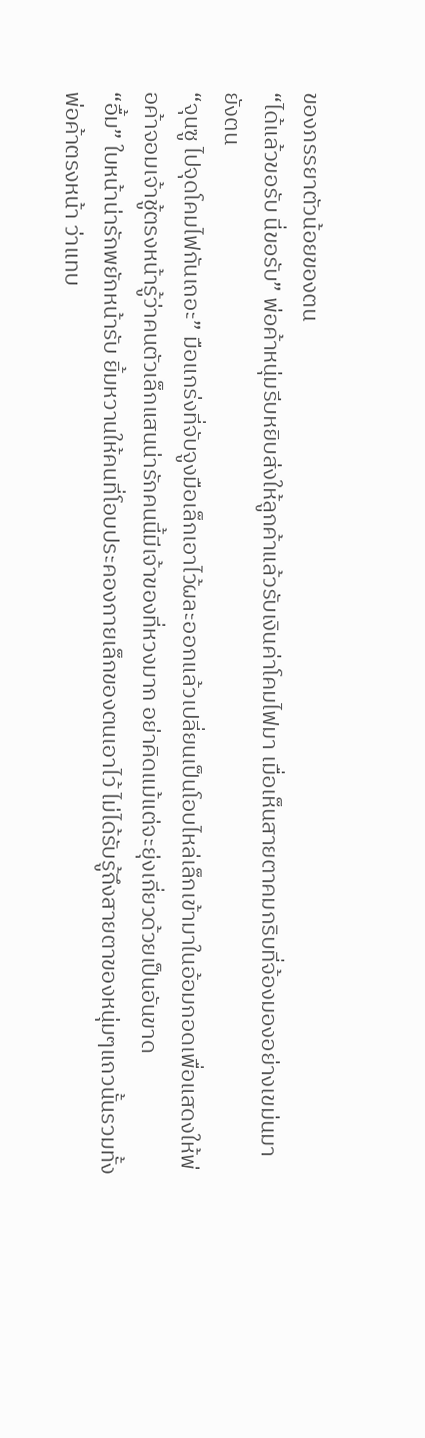ของภรรยาตัวน้อยของตน
“ได้แล้วขอรับ นี่ขอรับ” พ่อค้าหนุ่มรีบหยิบส่งให้ลูกค้าแล้วรับเงินค่าโคมไฟมา เมื่อเห็นสายตาคมกริบที่จ้องมองอย่างเขม่นมายังตน
“จุนซู ไปจุดโคมไฟกันเถอะ” มือแกร่งที่จับจูงมือเล็กเอาไว้ผละออกแล้วเปลี่ยนเป็นโอบไหล่เล็กเข้ามาในอ้อมกอดเพื่อแสดงให้พ่อค้าจอมเจ้าชู้ตรงหน้ารู้ว่าคนตัวเล็กแสนน่ารักคนนี้มีเจ้าของที่หวงมาก อย่าคิดแม้แต่จะยุ่งเกี่ยวด้วยเป็นอันขาด
“อื้ม” ใบหน้าน่ารักพยักหน้ารับ ยิ้มหวานให้คนที่โอบประคองกายเล็กของตนเอาไว้ ไม่ได้รับรู้ถึงสายตาของหนุ่มๆแถวนั้นรวมทั้งพ่อค้าตรงหน้า ว่าแทบ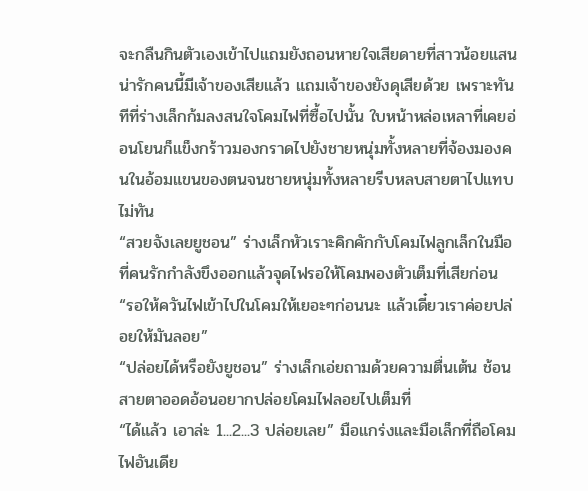จะกลืนกินตัวเองเข้าไปแถมยังถอนหายใจเสียดายที่สาวน้อยแสนน่ารักคนนี้มีเจ้าของเสียแล้ว แถมเจ้าของยังดุเสียด้วย เพราะทันทีที่ร่างเล็กก้มลงสนใจโคมไฟที่ซื้อไปนั้น ใบหน้าหล่อเหลาที่เคยอ่อนโยนก็แข็งกร้าวมองกราดไปยังชายหนุ่มทั้งหลายที่จ้องมองคนในอ้อมแขนของตนจนชายหนุ่มทั้งหลายรีบหลบสายตาไปแทบไม่ทัน
“สวยจังเลยยูชอน” ร่างเล็กหัวเราะคิกคักกับโคมไฟลูกเล็กในมือที่คนรักกำลังขึงออกแล้วจุดไฟรอให้โคมพองตัวเต็มที่เสียก่อน
“รอให้ควันไฟเข้าไปในโคมให้เยอะๆก่อนนะ แล้วเดี๋ยวเราค่อยปล่อยให้มันลอย”
“ปล่อยได้หรือยังยูชอน” ร่างเล็กเอ่ยถามด้วยความตื่นเต้น ช้อนสายตาออดอ้อนอยากปล่อยโคมไฟลอยไปเต็มที่
“ได้แล้ว เอาล่ะ 1...2...3 ปล่อยเลย” มือแกร่งและมือเล็กที่ถือโคมไฟอันเดีย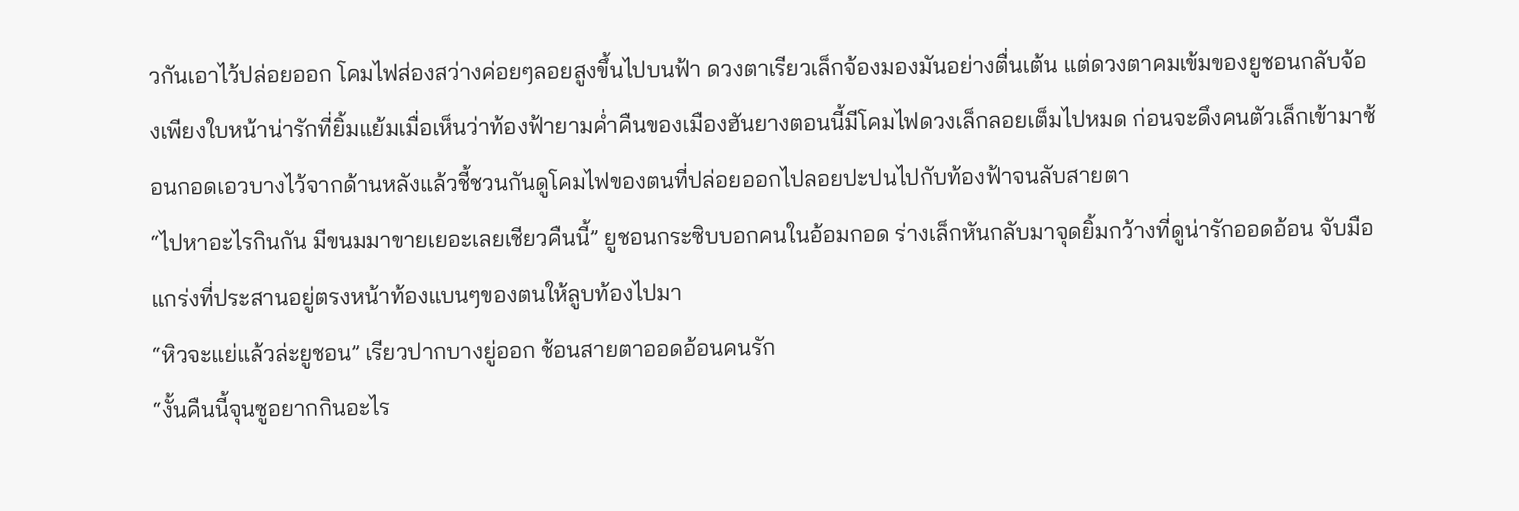วกันเอาไว้ปล่อยออก โคมไฟส่องสว่างค่อยๆลอยสูงขึ้นไปบนฟ้า ดวงตาเรียวเล็กจ้องมองมันอย่างตื่นเต้น แต่ดวงตาคมเข้มของยูชอนกลับจ้องเพียงใบหน้าน่ารักที่ยิ้มแย้มเมื่อเห็นว่าท้องฟ้ายามค่ำคืนของเมืองฮันยางตอนนี้มีโคมไฟดวงเล็กลอยเต็มไปหมด ก่อนจะดึงคนตัวเล็กเข้ามาซ้อนกอดเอวบางไว้จากด้านหลังแล้วชี้ชวนกันดูโคมไฟของตนที่ปล่อยออกไปลอยปะปนไปกับท้องฟ้าจนลับสายตา
“ไปหาอะไรกินกัน มีขนมมาขายเยอะเลยเชียวคืนนี้” ยูชอนกระซิบบอกคนในอ้อมกอด ร่างเล็กหันกลับมาจุดยิ้มกว้างที่ดูน่ารักออดอ้อน จับมือแกร่งที่ประสานอยู่ตรงหน้าท้องแบนๆของตนให้ลูบท้องไปมา
“หิวจะแย่แล้วล่ะยูชอน” เรียวปากบางยู่ออก ช้อนสายตาออดอ้อนคนรัก
“งั้นคืนนี้จุนซูอยากกินอะไร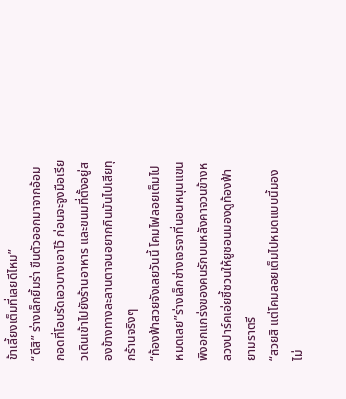ข้าเลี้ยงเต็มที่เลยดีไหม”
“ดีสิ” ร่างเล็กยิ้มร่า ขืนตัวออกมาจากอ้อมกอดที่โอบรัดเอวบางเอาไว้ ก่อนจะจูงมือเรียวเดินเข้าไปยังร้านอาหาร และขนมที่ตั้งอยู่สองข้างทางละลานตาจนอยากกินมันไปเสียทุกร้านจริงๆ
“ท้องฟ้าสวยจังเลยวันนี้ โคมไฟลอยเต็มไปหมดเลย”ร่างเล็กช่างเจรจาที่นอนหนุนแขนพิงอกแกร่งของคนรักบนหลังคาจวนข้างหลวงปาร์คเอ่ยชี้ชวนให้ยูชอนมองดูท้องฟ้ายามราตรี
“สวยสิ แต่โคมลอยเต็มไปหมดแบบนี้มองไม่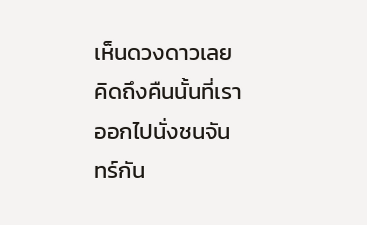เห็นดวงดาวเลย คิดถึงคืนนั้นที่เราออกไปนั่งชนจันทร์กัน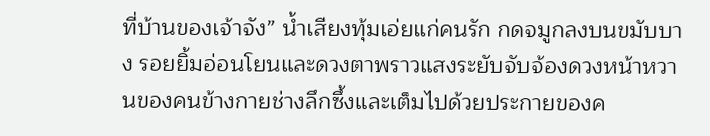ที่บ้านของเจ้าจัง” น้ำเสียงทุ้มเอ่ยแก่คนรัก กดจมูกลงบนขมับบาง รอยยิ้มอ่อนโยนและดวงตาพราวแสงระยับจับจ้องดวงหน้าหวานของคนข้างกายช่างลึกซึ้งและเต็มไปด้วยประกายของค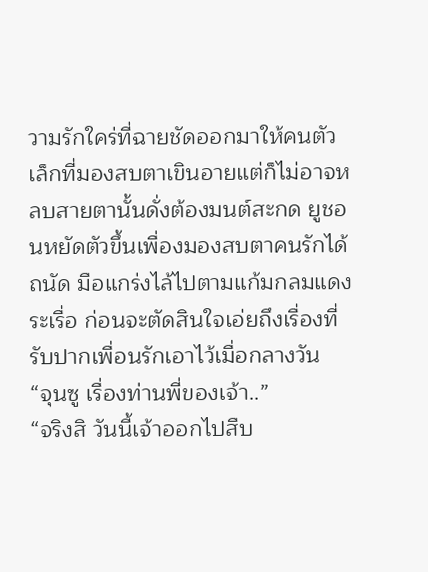วามรักใคร่ที่ฉายชัดออกมาให้คนตัวเล็กที่มองสบตาเขินอายแต่ก็ไม่อาจหลบสายตานั้นดั่งต้องมนต์สะกด ยูชอนหยัดตัวขึ้นเพื่องมองสบตาคนรักได้ถนัด มือแกร่งไล้ไปตามแก้มกลมแดงระเรื่อ ก่อนจะตัดสินใจเอ่ยถึงเรื่องที่รับปากเพื่อนรักเอาไว้เมื่อกลางวัน
“จุนซู เรื่องท่านพี่ของเจ้า..”
“จริงสิ วันนี้เจ้าออกไปสืบ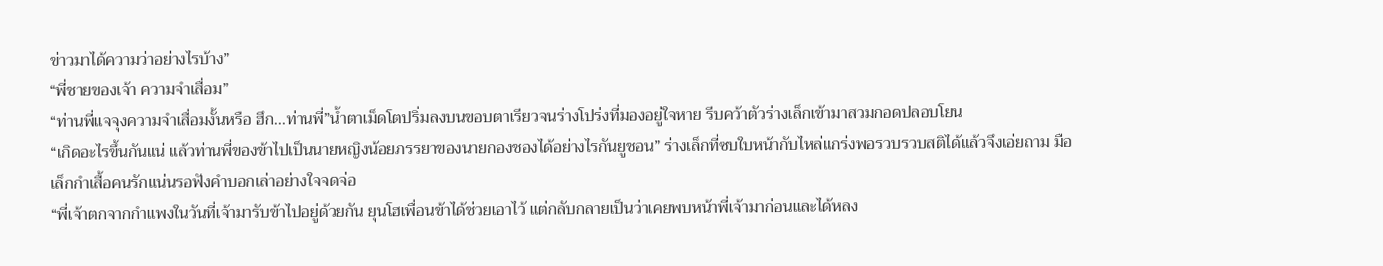ข่าวมาได้ความว่าอย่างไรบ้าง”
“พี่ชายของเจ้า ความจำเสื่อม”
“ท่านพี่แจจุงความจำเสื่อมงั้นหรือ ฮึก...ท่านพี่”น้ำตาเม็ดโตปริ่มลงบนขอบตาเรียวจนร่างโปร่งที่มองอยู่ใจหาย รีบคว้าตัวร่างเล็กเข้ามาสวมกอดปลอบโยน
“เกิดอะไรขึ้นกันแน่ แล้วท่านพี่ของข้าไปเป็นนายหญิงน้อยภรรยาของนายกองชองได้อย่างไรกันยูชอน” ร่างเล็กที่ซบใบหน้ากับไหล่แกร่งพอรวบรวบสติได้แล้วจึงเอ่ยถาม มือเล็กกำเสื้อคนรักแน่นรอฟังคำบอกเล่าอย่างใจจดจ่อ
“พี่เจ้าตกจากกำแพงในวันที่เจ้ามารับข้าไปอยู่ด้วยกัน ยุนโฮเพื่อนข้าได้ช่วยเอาไว้ แต่กลับกลายเป็นว่าเคยพบหน้าพี่เจ้ามาก่อนและได้หลง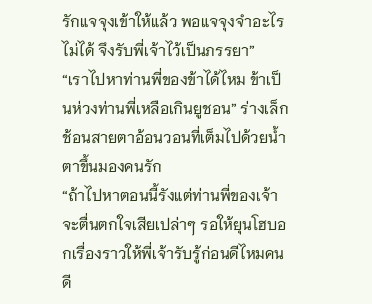รักแจจุงเข้าให้แล้ว พอแจจุงจำอะไรไม่ได้ จึงรับพี่เจ้าไว้เป็นภรรยา”
“เราไปหาท่านพี่ของข้าได้ไหม ข้าเป็นห่วงท่านพี่เหลือเกินยูชอน” ร่างเล็กช้อนสายตาอ้อนวอนที่เต็มไปด้วยน้ำตาขึ้นมองคนรัก
“ถ้าไปหาตอนนี้รังแต่ท่านพี่ของเจ้าจะตื่นตกใจเสียเปล่าๆ รอให้ยุนโฮบอกเรื่องราวให้พี่เจ้ารับรู้ก่อนดีไหมคนดี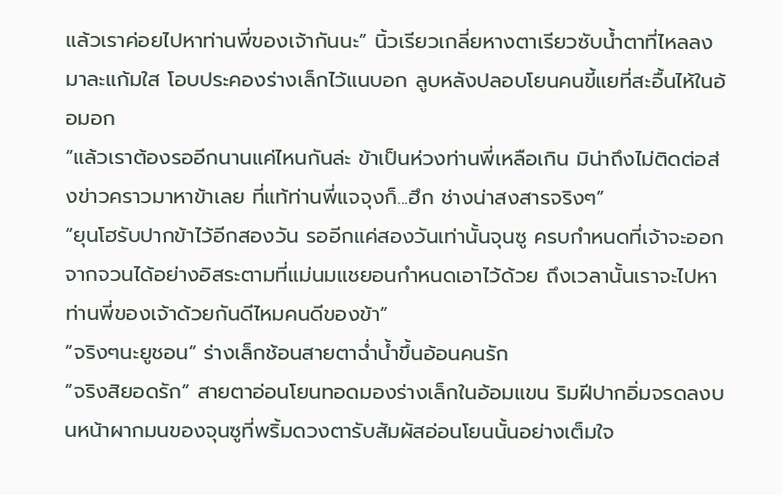แล้วเราค่อยไปหาท่านพี่ของเจ้ากันนะ” นิ้วเรียวเกลี่ยหางตาเรียวซับน้ำตาที่ไหลลงมาละแก้มใส โอบประคองร่างเล็กไว้แนบอก ลูบหลังปลอบโยนคนขี้แยที่สะอื้นไห้ในอ้อมอก
“แล้วเราต้องรออีกนานแค่ไหนกันล่ะ ข้าเป็นห่วงท่านพี่เหลือเกิน มิน่าถึงไม่ติดต่อส่งข่าวคราวมาหาข้าเลย ที่แท้ท่านพี่แจจุงก็...ฮึก ช่างน่าสงสารจริงๆ”
“ยุนโฮรับปากข้าไว้อีกสองวัน รออีกแค่สองวันเท่านั้นจุนซู ครบกำหนดที่เจ้าจะออกจากจวนได้อย่างอิสระตามที่แม่นมแชยอนกำหนดเอาไว้ด้วย ถึงเวลานั้นเราจะไปหาท่านพี่ของเจ้าด้วยกันดีไหมคนดีของข้า”
“จริงๆนะยูชอน” ร่างเล็กช้อนสายตาฉ่ำน้ำขึ้นอ้อนคนรัก
“จริงสิยอดรัก” สายตาอ่อนโยนทอดมองร่างเล็กในอ้อมแขน ริมฝีปากอิ่มจรดลงบนหน้าผากมนของจุนซูที่พริ้มดวงตารับสัมผัสอ่อนโยนนั้นอย่างเต็มใจ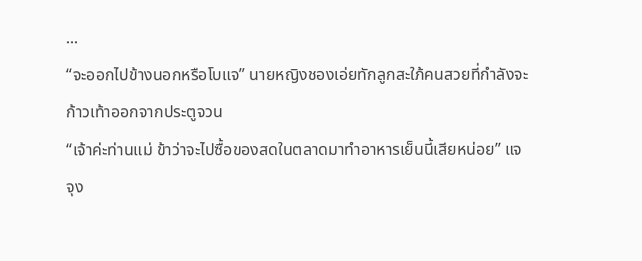...
“จะออกไปข้างนอกหรือโบแจ” นายหญิงชองเอ่ยทักลูกสะใภ้คนสวยที่กำลังจะก้าวเท้าออกจากประตูจวน
“เจ้าค่ะท่านแม่ ข้าว่าจะไปซื้อของสดในตลาดมาทำอาหารเย็นนี้เสียหน่อย” แจจุง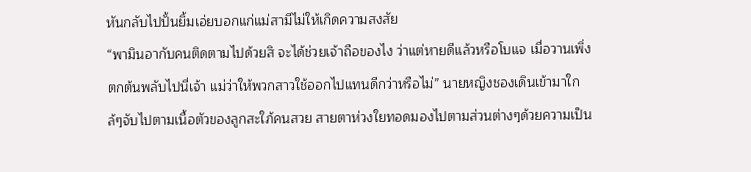หันกลับไปปั้นยิ้มเอ่ยบอกแก่แม่สามีไม่ให้เกิดความสงสัย
“พามินอากับคนติดตามไปด้วยสิ จะได้ช่วยเจ้าถือของไง ว่าแต่หายดีแล้วหรือโบแจ เมื่อวานเพิ่งตกต้นพลับไปนี่เจ้า แม่ว่าให้พวกสาวใช้ออกไปแทนดีกว่าหรือไม่” นายหญิงชองเดินเข้ามาใกล้ๆจับไปตามเนื้อตัวของลูกสะใภ้คนสวย สายตาห่วงใยทอดมองไปตามส่วนต่างๆด้วยความเป็น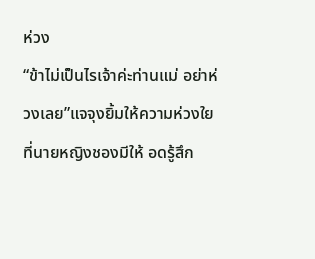ห่วง
“ข้าไม่เป็นไรเจ้าค่ะท่านแม่ อย่าห่วงเลย”แจจุงยิ้มให้ความห่วงใยที่นายหญิงชองมีให้ อดรู้สึก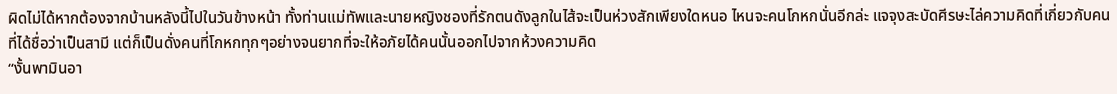ผิดไม่ได้หากต้องจากบ้านหลังนี้ไปในวันข้างหน้า ทั้งท่านแม่ทัพและนายหญิงชองที่รักตนดังลูกในไส้จะเป็นห่วงสักเพียงใดหนอ ไหนจะคนโกหกนั่นอีกล่ะ แจจุงสะบัดศีรษะไล่ความคิดที่เกี่ยวกับคนที่ได้ชื่อว่าเป็นสามี แต่ก็เป็นดั่งคนที่โกหกทุกๆอย่างจนยากที่จะให้อภัยได้คนนั้นออกไปจากห้วงความคิด
“งั้นพามินอา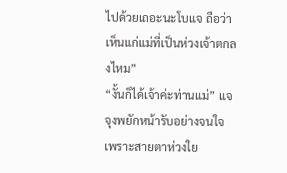ไปด้วยเถอะนะโบแจ ถือว่าเห็นแก่แม่ที่เป็นห่วงเจ้าตกลงไหม”
“งั้นก็ได้เจ้าค่ะท่านแม่” แจจุงพยักหน้ารับอย่างจนใจเพราะสายตาห่วงใย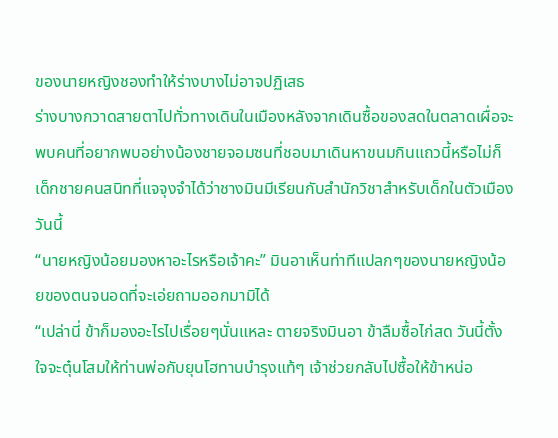ของนายหญิงชองทำให้ร่างบางไม่อาจปฏิเสธ
ร่างบางกวาดสายตาไปทั่วทางเดินในเมืองหลังจากเดินซื้อของสดในตลาดเผื่อจะพบคนที่อยากพบอย่างน้องชายจอมซนที่ชอบมาเดินหาขนมกินแถวนี้หรือไม่ก็เด็กชายคนสนิทที่แจจุงจำได้ว่าชางมินมีเรียนกับสำนักวิชาสำหรับเด็กในตัวเมืองวันนี้
“นายหญิงน้อยมองหาอะไรหรือเจ้าคะ” มินอาเห็นท่าทีแปลกๆของนายหญิงน้อยของตนจนอดที่จะเอ่ยถามออกมามิได้
“เปล่านี่ ข้าก็มองอะไรไปเรื่อยๆนั่นแหละ ตายจริงมินอา ข้าลืมซื้อไก่สด วันนี้ตั้งใจจะตุ๋นโสมให้ท่านพ่อกับยุนโฮทานบำรุงแท้ๆ เจ้าช่วยกลับไปซื้อให้ข้าหน่อ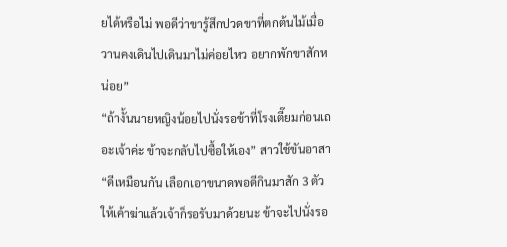ยได้หรือไม่ พอดีว่าขารู้สึกปวดขาที่ตกต้นไม้เมื่อวานคงเดินไปเดินมาไม่ค่อยไหว อยากพักขาสักหน่อย”
“ถ้างั้นนายหญิงน้อยไปนั่งรอข้าที่โรงเตี๊ยมก่อนเถอะเจ้าค่ะ ข้าจะกลับไปซื้อให้เอง” สาวใช้ขันอาสา
“ดีเหมือนกัน เลือกเอาขนาดพอดีกินมาสัก 3 ตัว ให้เค้าฆ่าแล้วเจ้าก็รอรับมาด้วยนะ ข้าจะไปนั่งรอ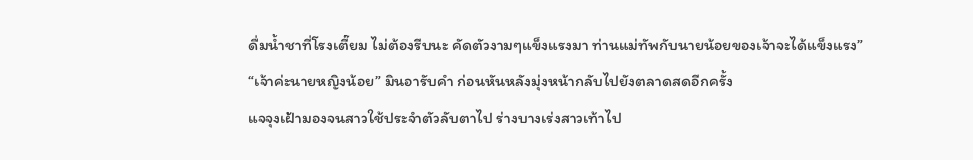ดื่มน้ำชาที่โรงเตี๊ยม ไม่ต้องรีบนะ คัดตัวงามๆแข็งแรงมา ท่านแม่ทัพกับนายน้อยของเจ้าจะได้แข็งแรง”
“เจ้าค่ะนายหญิงน้อย” มินอารับคำ ก่อนหันหลังมุ่งหน้ากลับไปยังตลาดสดอีกครั้ง
แจจุงเฝ้ามองจนสาวใช้ประจำตัวลับตาไป ร่างบางเร่งสาวเท้าไป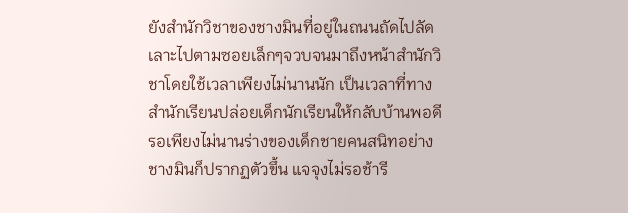ยังสำนักวิชาของชางมินที่อยู่ในถนนถัดไปลัดเลาะไปตามซอยเล็กๆจวบจนมาถึงหน้าสำนักวิชาโดยใช้เวลาเพียงไม่นานนัก เป็นเวลาที่ทางสำนักเรียนปล่อยเด็กนักเรียนให้กลับบ้านพอดี รอเพียงไม่นานร่างของเด็กชายคนสนิทอย่างชางมินก็ปรากฏตัวขึ้น แจจุงไม่รอช้ารี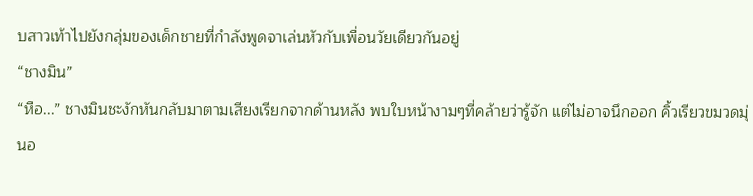บสาวเท้าไปยังกลุ่มของเด็กชายที่กำลังพูดจาเล่นหัวกับเพื่อนวัยเดียวกันอยู่
“ชางมิน”
“หือ...” ชางมินชะงักหันกลับมาตามเสียงเรียกจากด้านหลัง พบใบหน้างามๆที่คล้ายว่ารู้จัก แต่ไม่อาจนึกออก คิ้วเรียวขมวดมุ่นอ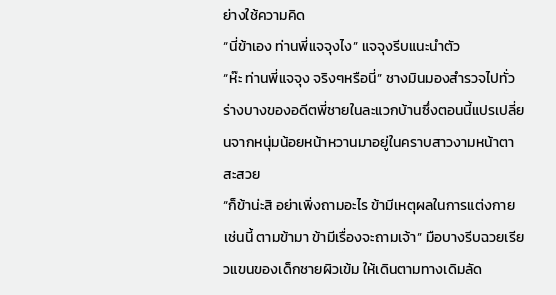ย่างใช้ความคิด
“นี่ข้าเอง ท่านพี่แจจุงไง” แจจุงรีบแนะนำตัว
“ห๊ะ ท่านพี่แจจุง จริงๆหรือนี่” ชางมินมองสำรวจไปทั่วร่างบางของอดีตพี่ชายในละแวกบ้านซึ่งตอนนี้แปรเปลี่ยนจากหนุ่มน้อยหน้าหวานมาอยู่ในคราบสาวงามหน้าตาสะสวย
“ก็ข้าน่ะสิ อย่าเพิ่งถามอะไร ข้ามีเหตุผลในการแต่งกายเช่นนี้ ตามข้ามา ข้ามีเรื่องจะถามเจ้า” มือบางรีบฉวยเรียวแขนของเด็กชายผิวเข้ม ให้เดินตามทางเดิมลัด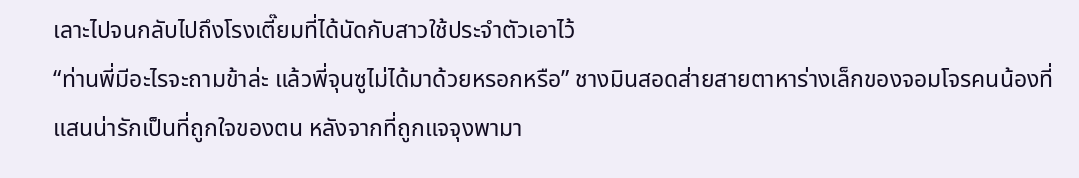เลาะไปจนกลับไปถึงโรงเตี๊ยมที่ได้นัดกับสาวใช้ประจำตัวเอาไว้
“ท่านพี่มีอะไรจะถามข้าล่ะ แล้วพี่จุนซูไม่ได้มาด้วยหรอกหรือ” ชางมินสอดส่ายสายตาหาร่างเล็กของจอมโจรคนน้องที่แสนน่ารักเป็นที่ถูกใจของตน หลังจากที่ถูกแจจุงพามา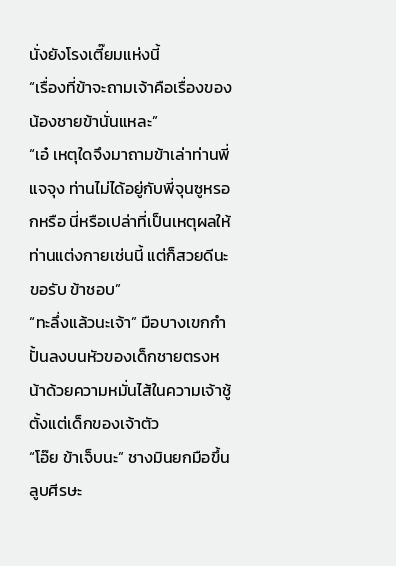นั่งยังโรงเตี๊ยมแห่งนี้
“เรื่องที่ข้าจะถามเจ้าคือเรื่องของน้องชายข้านั่นแหละ”
“เอ๋ เหตุใดจึงมาถามข้าเล่าท่านพี่แจจุง ท่านไม่ได้อยู่กับพี่จุนซูหรอกหรือ นี่หรือเปล่าที่เป็นเหตุผลให้ท่านแต่งกายเช่นนี้ แต่ก็สวยดีนะขอรับ ข้าชอบ”
“ทะลึ่งแล้วนะเจ้า” มือบางเขกกำปั้นลงบนหัวของเด็กชายตรงหน้าด้วยความหมั่นไส้ในความเจ้าชู้ตั้งแต่เด็กของเจ้าตัว
“โอ๊ย ข้าเจ็บนะ” ชางมินยกมือขึ้นลูบศีรษะ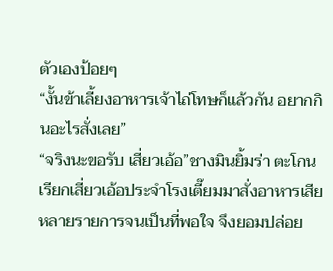ตัวเองป้อยๆ
“งั้นข้าเลี้ยงอาหารเจ้าไถ่โทษก็แล้วกัน อยากกินอะไรสั่งเลย”
“จริงนะขอรับ เสี่ยวเอ้อ”ชางมินยิ้มร่า ตะโกนเรียกเสี่ยวเอ้อประจำโรงเตี๊ยมมาสั่งอาหารเสียหลายรายการจนเป็นที่พอใจ จึงยอมปล่อย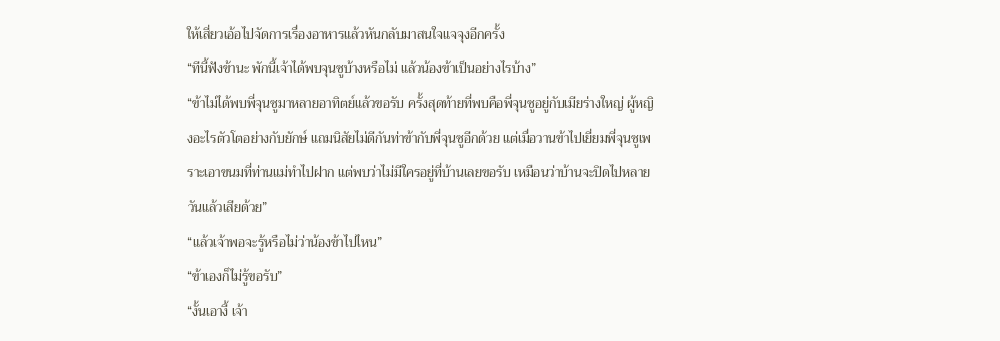ให้เสี่ยวเอ้อไปจัดการเรื่องอาหารแล้วหันกลับมาสนใจแจจุงอีกครั้ง
“ทีนี้ฟังข้านะ พักนี้เจ้าได้พบจุนซูบ้างหรือไม่ แล้วน้องข้าเป็นอย่างไรบ้าง”
“ข้าไม่ได้พบพี่จุนซูมาหลายอาทิตย์แล้วขอรับ ครั้งสุดท้ายที่พบคือพี่จุนซูอยู่กับเมียร่างใหญ่ ผู้หญิงอะไรตัวโตอย่างกับยักษ์ แถมนิสัยไม่ดีกันท่าข้ากับพี่จุนซูอีกด้วย แต่เมื่อวานข้าไปเยี่ยมพี่จุนซูเพราะเอาขนมที่ท่านแม่ทำไปฝาก แต่พบว่าไม่มีใครอยู่ที่บ้านเลยขอรับ เหมือนว่าบ้านจะปิดไปหลายวันแล้วเสียด้วย”
“แล้วเจ้าพอจะรู้หรือไม่ว่าน้องข้าไปไหน”
“ข้าเองก็ไม่รู้ขอรับ”
“งั้นเอางี้ เจ้า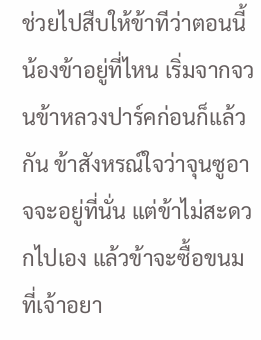ช่วยไปสืบให้ข้าทีว่าตอนนี้น้องข้าอยู่ที่ไหน เริ่มจากจวนข้าหลวงปาร์คก่อนก็แล้วกัน ข้าสังหรณ์ใจว่าจุนซูอาจจะอยู่ที่นั่น แต่ข้าไม่สะดวกไปเอง แล้วข้าจะซื้อขนมที่เจ้าอยา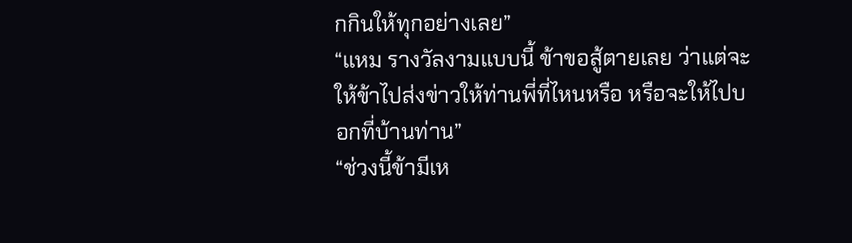กกินให้ทุกอย่างเลย”
“แหม รางวัลงามแบบนี้ ข้าขอสู้ตายเลย ว่าแต่จะให้ข้าไปส่งข่าวให้ท่านพี่ที่ไหนหรือ หรือจะให้ไปบอกที่บ้านท่าน”
“ช่วงนี้ข้ามีเห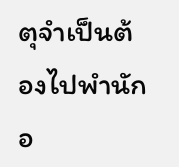ตุจำเป็นต้องไปพำนักอ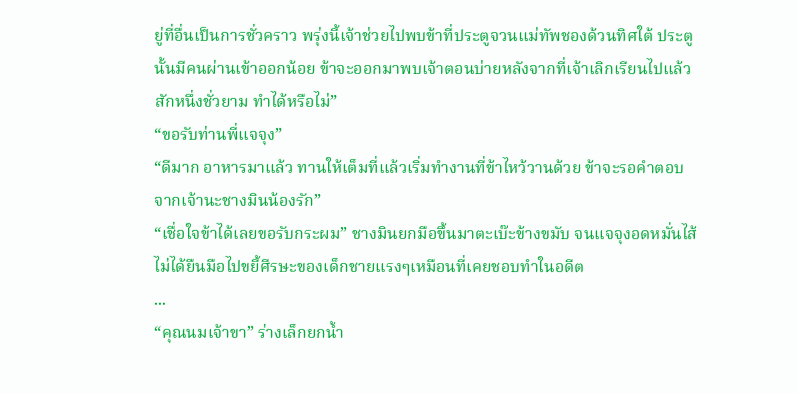ยู่ที่อื่นเป็นการชั่วคราว พรุ่งนี้เจ้าช่วยไปพบข้าที่ประตูจวนแม่ทัพชองด้วนทิศใต้ ประตูนั้นมีคนผ่านเข้าออกน้อย ข้าจะออกมาพบเจ้าตอนบ่ายหลังจากที่เจ้าเลิกเรียนไปแล้วสักหนึ่งชั่วยาม ทำได้หรือไม่”
“ขอรับท่านพี่แจจุง”
“ดีมาก อาหารมาแล้ว ทานให้เต็มที่แล้วเริ่มทำงานที่ข้าไหว้วานด้วย ข้าจะรอคำตอบจากเจ้านะชางมินน้องรัก”
“เชื่อใจข้าได้เลยขอรับกระผม” ชางมินยกมือขึ้นมาตะเบ๊ะข้างขมับ จนแจจุงอดหมั่นไส้ไม่ได้ยืนมือไปขยี้ศีรษะของเด็กชายแรงๆเหมือนที่เคยชอบทำในอดีต
...
“คุณนมเจ้าขา” ร่างเล็กยกน้ำ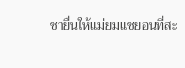ชายื่นให้แม่ยมแชยอนที่สะ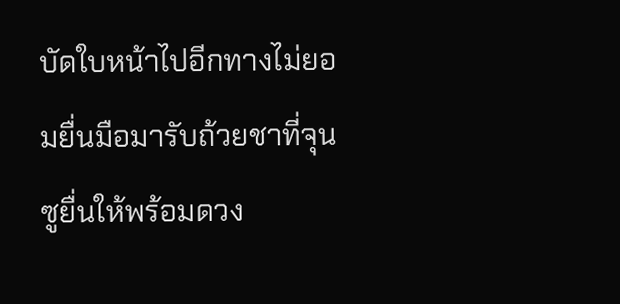บัดใบหน้าไปอีกทางไม่ยอมยื่นมือมารับถ้วยชาที่จุนซูยื่นให้พร้อมดวง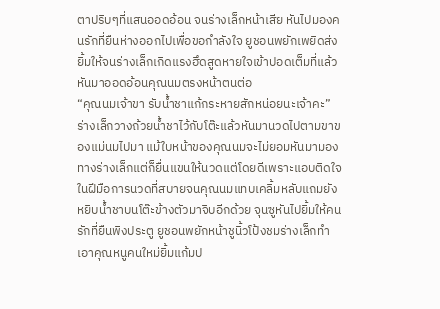ตาปริบๆที่แสนออดอ้อน จนร่างเล็กหน้าเสีย หันไปมองคนรักที่ยืนห่างออกไปเพื่อขอกำลังใจ ยูชอนพยักเพยิดส่งยิ้มให้จนร่างเล็กเกิดแรงฮึดสูดหายใจเข้าปอดเต็มที่แล้วหันมาออดอ้อนคุณนมตรงหน้าตนต่อ
“คุณนมเจ้าขา รับน้ำชาแก้กระหายสักหน่อยนะเจ้าคะ” ร่างเล็กวางถ้วยน้ำชาไว้กับโต๊ะแล้วหันมานวดไปตามขาของแม่นมไปมา แม้ใบหน้าของคุณนมจะไม่ยอมหันมามองทางร่างเล็กแต่ก็ยื่นแขนให้นวดแต่โดยดีเพราะแอบติดใจในฝีมือการนวดที่สบายจนคุณนมแทบเคลิ้มหลับแถมยังหยิบน้ำชาบนโต๊ะข้างตัวมาจิบอีกด้วย จุนซูหันไปยิ้มให้คนรักที่ยืนพิงประตู ยูชอนพยักหน้าชูนิ้วโป้งชมร่างเล็กทำเอาคุณหนูคนใหม่ยิ้มแก้มป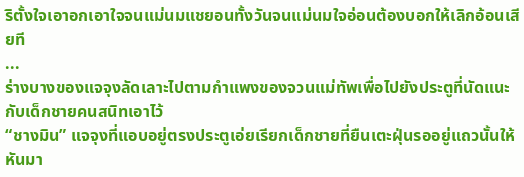ริตั้งใจเอาอกเอาใจจนแม่นมแชยอนทั้งวันจนแม่นมใจอ่อนต้องบอกให้เลิกอ้อนเสียที
...
ร่างบางของแจจุงลัดเลาะไปตามกำแพงของจวนแม่ทัพเพื่อไปยังประตูที่นัดแนะกับเด็กชายคนสนิทเอาไว้
“ชางมิน” แจจุงที่แอบอยู่ตรงประตูเอ่ยเรียกเด็กชายที่ยืนเตะฝุ่นรออยู่แถวนั้นให้หันมา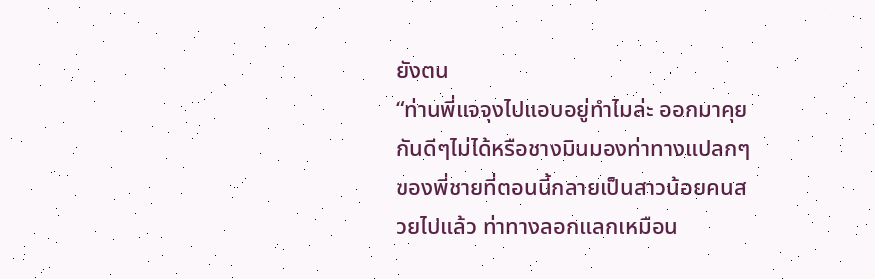ยังตน
“ท่านพี่แจจุงไปแอบอยู่ทำไมล่ะ ออกมาคุยกันดีๆไม่ได้หรือชางมินมองท่าทางแปลกๆของพี่ชายที่ตอนนี้กลายเป็นสาวน้อยคนสวยไปแล้ว ท่าทางลอกแลกเหมือน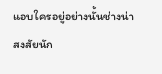แอบใครอยู่อย่างนั้นช่างน่าสงสัยนัก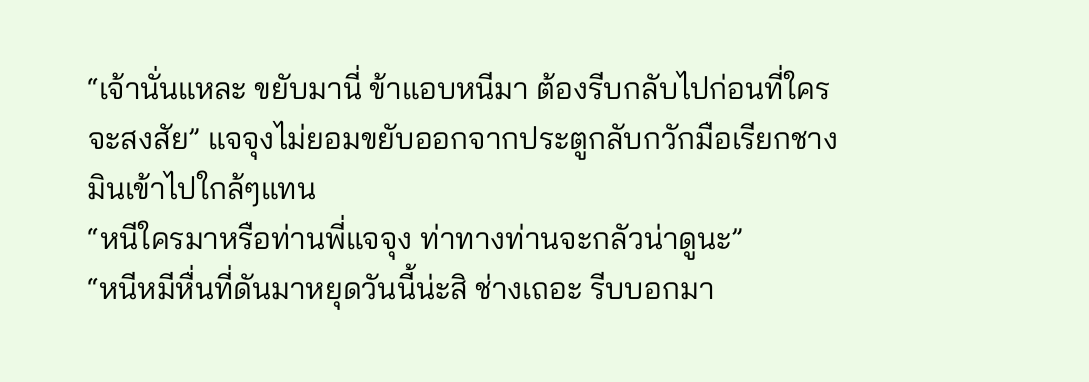“เจ้านั่นแหละ ขยับมานี่ ข้าแอบหนีมา ต้องรีบกลับไปก่อนที่ใครจะสงสัย” แจจุงไม่ยอมขยับออกจากประตูกลับกวักมือเรียกชางมินเข้าไปใกล้ๆแทน
“หนีใครมาหรือท่านพี่แจจุง ท่าทางท่านจะกลัวน่าดูนะ”
“หนีหมีหื่นที่ดันมาหยุดวันนี้น่ะสิ ช่างเถอะ รีบบอกมา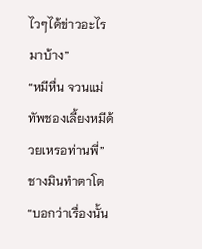ไวๆได้ข่าวอะไรมาบ้าง”
“หมีหื่น จวนแม่ทัพชองเลี้ยงหมีด้วยเหรอท่านพี่” ชางมินทำตาโต
“บอกว่าเรื่องนั้น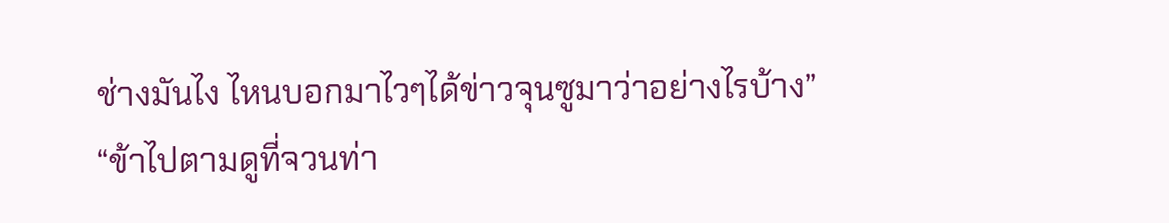ช่างมันไง ไหนบอกมาไวๆได้ข่าวจุนซูมาว่าอย่างไรบ้าง”
“ข้าไปตามดูที่จวนท่า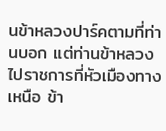นข้าหลวงปาร์คตามที่ท่านบอก แต่ท่านข้าหลวงไปราชการที่หัวเมืองทางเหนือ ข้า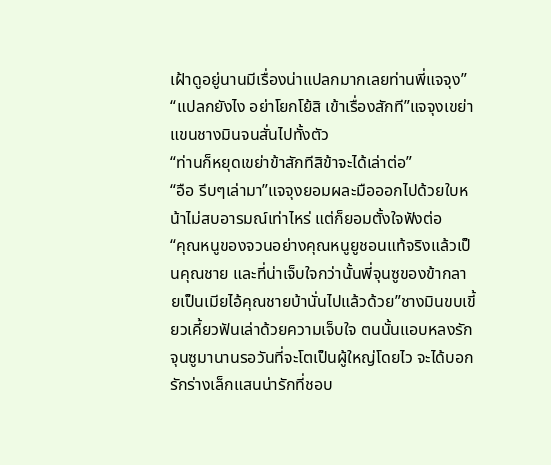เฝ้าดูอยู่นานมีเรื่องน่าแปลกมากเลยท่านพี่แจจุง”
“แปลกยังไง อย่าโยกโย้สิ เข้าเรื่องสักที”แจจุงเขย่าแขนชางมินจนสั่นไปทั้งตัว
“ท่านก็หยุดเขย่าข้าสักทีสิข้าจะได้เล่าต่อ”
“อือ รีบๆเล่ามา”แจจุงยอมผละมือออกไปด้วยใบหน้าไม่สบอารมณ์เท่าไหร่ แต่ก็ยอมตั้งใจฟังต่อ
“คุณหนูของจวนอย่างคุณหนูยูชอนแท้จริงแล้วเป็นคุณชาย และที่น่าเจ็บใจกว่านั้นพี่จุนซูของข้ากลายเป็นเมียไอ้คุณชายบ้านั่นไปแล้วด้วย”ชางมินขบเขี้ยวเคี้ยวฟันเล่าด้วยความเจ็บใจ ตนนั้นแอบหลงรักจุนซูมานานรอวันที่จะโตเป็นผู้ใหญ่โดยไว จะได้บอกรักร่างเล็กแสนน่ารักที่ชอบ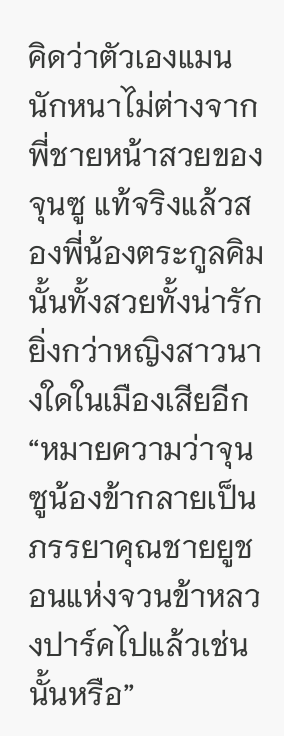คิดว่าตัวเองแมนนักหนาไม่ต่างจากพี่ชายหน้าสวยของจุนซู แท้จริงแล้วสองพี่น้องตระกูลคิมนั้นทั้งสวยทั้งน่ารักยิ่งกว่าหญิงสาวนางใดในเมืองเสียอีก
“หมายความว่าจุนซูน้องข้ากลายเป็นภรรยาคุณชายยูชอนแห่งจวนข้าหลวงปาร์คไปแล้วเช่นนั้นหรือ”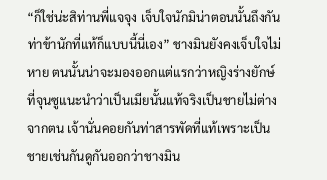“ก็ใช่น่ะสิท่านพี่แจจุง เจ็บใจนักมิน่าตอนนั้นถึงกันท่าข้านักที่แท้ก็แบบนี้นี่เอง” ชางมินยังคงเจ็บใจไม่หาย ตนนั้นน่าจะมองออกแต่แรกว่าหญิงร่างยักษ์ที่จุนซูแนะนำว่าเป็นเมียนั้นแท้จริงเป็นชายไม่ต่างจากตน เจ้านั่นคอยกันท่าสารพัดที่แท้เพราะเป็นชายเช่นกันดูกันออกว่าชางมิน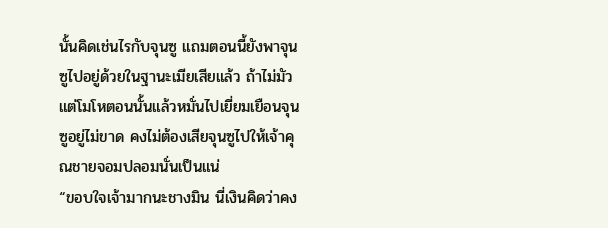นั้นคิดเช่นไรกับจุนซู แถมตอนนี้ยังพาจุนซูไปอยู่ด้วยในฐานะเมียเสียแล้ว ถ้าไม่มัวแต่โมโหตอนนั้นแล้วหมั่นไปเยี่ยมเยือนจุนซูอยู่ไม่ขาด คงไม่ต้องเสียจุนซูไปให้เจ้าคุณชายจอมปลอมนั่นเป็นแน่
“ขอบใจเจ้ามากนะชางมิน นี่เงินคิดว่าคง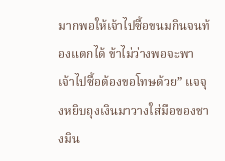มากพอให้เจ้าไปซื้อขนมกินจนท้องแตกได้ ข้าไม่ว่างพอจะพาเจ้าไปซื้อต้องขอโทษด้วย” แจจุงหยิบถุงเงินมาวางใส่มือของชางมิน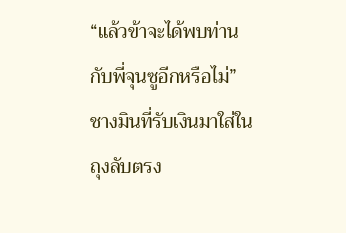“แล้วข้าจะได้พบท่านกับพี่จุนซูอีกหรือไม่” ชางมินที่รับเงินมาใส่ในถุงลับตรง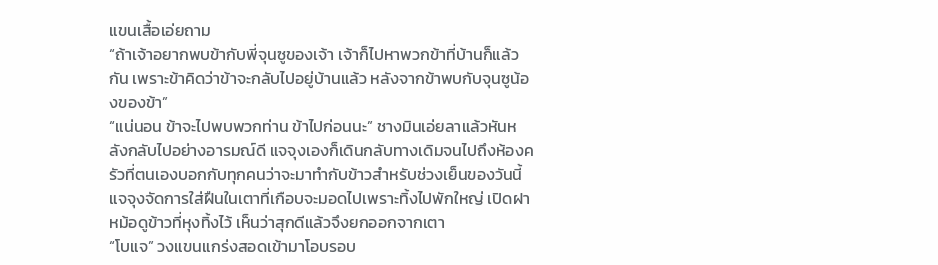แขนเสื้อเอ่ยถาม
“ถ้าเจ้าอยากพบข้ากับพี่จุนซูของเจ้า เจ้าก็ไปหาพวกข้าที่บ้านก็แล้วกัน เพราะข้าคิดว่าข้าจะกลับไปอยู่บ้านแล้ว หลังจากข้าพบกับจุนซูน้องของข้า”
“แน่นอน ข้าจะไปพบพวกท่าน ข้าไปก่อนนะ” ชางมินเอ่ยลาแล้วหันหลังกลับไปอย่างอารมณ์ดี แจจุงเองก็เดินกลับทางเดิมจนไปถึงห้องครัวที่ตนเองบอกกับทุกคนว่าจะมาทำกับข้าวสำหรับช่วงเย็นของวันนี้ แจจุงจัดการใส่ฝืนในเตาที่เกือบจะมอดไปเพราะทิ้งไปพักใหญ่ เปิดฝาหม้อดูข้าวที่หุงทิ้งไว้ เห็นว่าสุกดีแล้วจึงยกออกจากเตา
“โบแจ” วงแขนแกร่งสอดเข้ามาโอบรอบ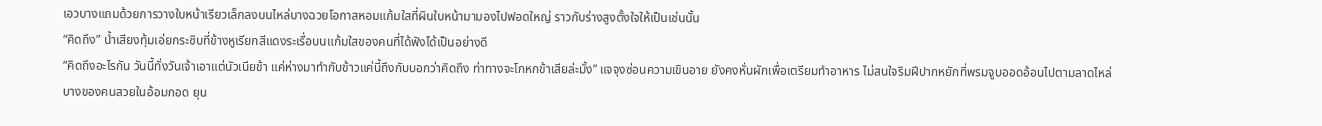เอวบางแถมด้วยการวางใบหน้าเรียวเล็กลงบนไหล่บางฉวยโอกาสหอมแก้มใสที่ผินใบหน้ามามองไปฟอดใหญ่ ราวกับร่างสูงตั้งใจให้เป็นเช่นนั้น
“คิดถึง” น้ำเสียงทุ้มเอ่ยกระซิบที่ข้างหูเรียกสีแดงระเรื่อบนแก้มใสของคนที่ได้ฟังได้เป็นอย่างดี
“คิดถึงอะไรกัน วันนี้ทั่งวันเจ้าเอาแต่นัวเนียข้า แค่ห่างมาทำกับข้าวแค่นี้ถึงกับบอกว่าคิดถึง ท่าทางจะโกหกข้าเสียล่ะมั้ง” แจจุงซ่อนความเขินอาย ยังคงหั่นผักเพื่อเตรียมทำอาหาร ไม่สนใจริมฝีปากหยักที่พรมจูบออดอ้อนไปตามลาดไหล่บางของคนสวยในอ้อมกอด ยุน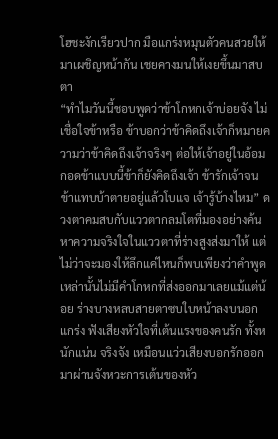โฮชะงักเรียวปาก มือแกร่งหมุนตัวคนสวยให้มาเผชิญหน้ากัน เชยคางมนให้เงยขึ้นมาสบตา
“ทำไมวันนี้ชอบพูดว่าข้าโกหกเจ้าบ่อยจัง ไม่เชื่อใจข้าหรือ ข้าบอกว่าข้าคิดถึงเจ้าก็หมายความว่าข้าคิดถึงเจ้าจริงๆ ต่อให้เจ้าอยู่ในอ้อมกอดข้าแบบนี้ข้าก็ยังคิดถึงเจ้า ข้ารักเจ้าจนข้าแทบบ้าตายอยู่แล้วโบแจ เจ้ารู้บ้างไหม” ดวงตาคมสบกับแววตากลมโตที่มองอย่างค้นหาความจริงใจในแววตาที่ร่างสูงส่งมาให้ แต่ไม่ว่าจะมองให้ลึกแค่ไหนก็พบเพียงว่าคำพูดเหล่านั้นไม่มีคำโกหกที่ส่งออกมาเลยแม้แต่น้อย ร่างบางหลบสายตาซบใบหน้าลงบนอกแกร่ง ฟังเสียงหัวใจที่เต้นแรงของคนรัก ทั้งหนักแน่น จริงจัง เหมือนแว่วเสียงบอกรักออกมาผ่านจังหวะการเต้นของหัว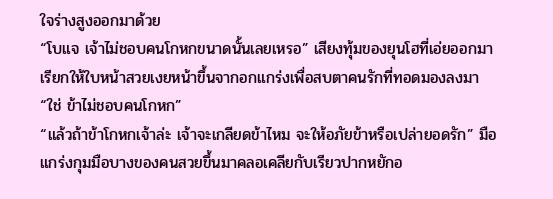ใจร่างสูงออกมาด้วย
“โบแจ เจ้าไม่ชอบคนโกหกขนาดนั้นเลยเหรอ” เสียงทุ้มของยุนโฮที่เอ่ยออกมาเรียกให้ใบหน้าสวยเงยหน้าขึ้นจากอกแกร่งเพื่อสบตาคนรักที่ทอดมองลงมา
“ใช่ ข้าไม่ชอบคนโกหก”
“แล้วถ้าข้าโกหกเจ้าล่ะ เจ้าจะเกลียดข้าไหม จะให้อภัยข้าหรือเปล่ายอดรัก” มือแกร่งกุมมือบางของคนสวยขึ้นมาคลอเคลียกับเรียวปากหยักอ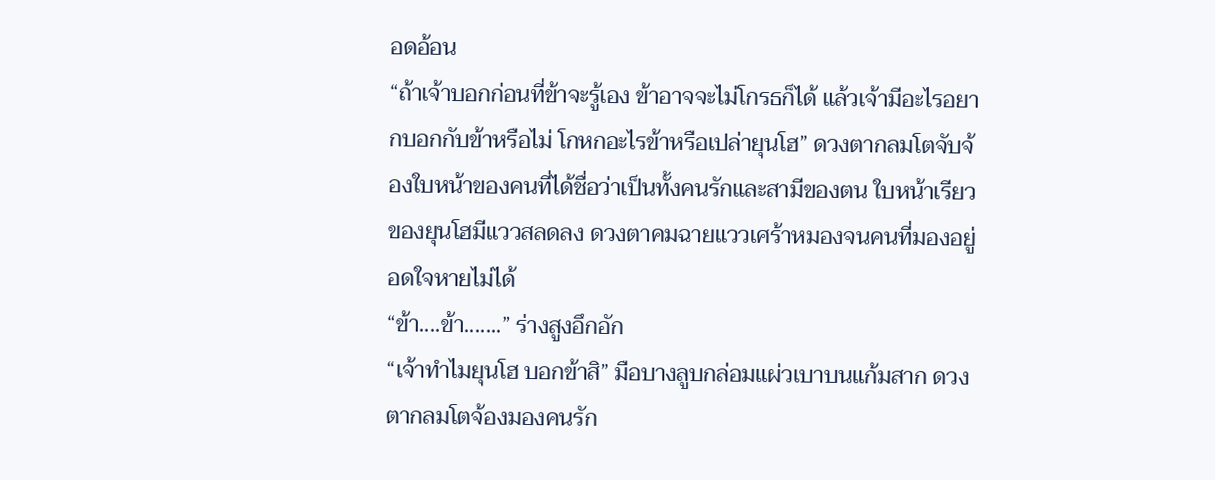อดอ้อน
“ถ้าเจ้าบอกก่อนที่ข้าจะรู้เอง ข้าอาจจะไม่โกรธก็ได้ แล้วเจ้ามีอะไรอยากบอกกับข้าหรือไม่ โกหกอะไรข้าหรือเปล่ายุนโฮ” ดวงตากลมโตจับจ้องใบหน้าของคนที่ได้ชื่อว่าเป็นทั้งคนรักและสามีของตน ใบหน้าเรียวของยุนโฮมีแววสลดลง ดวงตาคมฉายแววเศร้าหมองจนคนที่มองอยู่อดใจหายไม่ได้
“ข้า....ข้า.......” ร่างสูงอึกอัก
“เจ้าทำไมยุนโฮ บอกข้าสิ” มือบางลูบกล่อมแผ่วเบาบนแก้มสาก ดวงตากลมโตจ้องมองคนรัก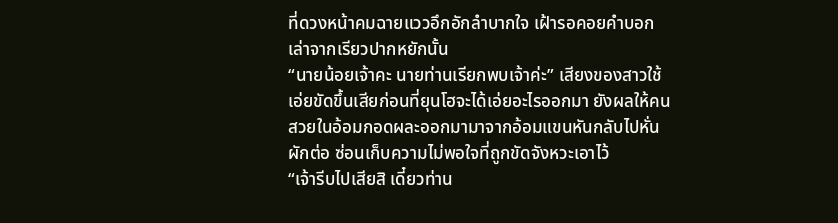ที่ดวงหน้าคมฉายแววอึกอักลำบากใจ เฝ้ารอคอยคำบอกเล่าจากเรียวปากหยักนั้น
“นายน้อยเจ้าคะ นายท่านเรียกพบเจ้าค่ะ” เสียงของสาวใช้เอ่ยขัดขึ้นเสียก่อนที่ยุนโฮจะได้เอ่ยอะไรออกมา ยังผลให้คนสวยในอ้อมกอดผละออกมามาจากอ้อมแขนหันกลับไปหั่นผักต่อ ซ่อนเก็บความไม่พอใจที่ถูกขัดจังหวะเอาไว้
“เจ้ารีบไปเสียสิ เดี๋ยวท่าน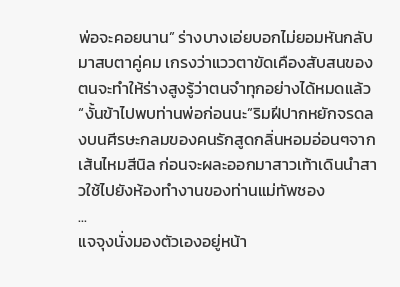พ่อจะคอยนาน” ร่างบางเอ่ยบอกไม่ยอมหันกลับมาสบตาคู่คม เกรงว่าแววตาขัดเคืองสับสนของตนจะทำให้ร่างสูงรู้ว่าตนจำทุกอย่างได้หมดแล้ว
“งั้นข้าไปพบท่านพ่อก่อนนะ”ริมฝีปากหยักจรดลงบนศีรษะกลมของคนรักสูดกลิ่นหอมอ่อนๆจากเส้นไหมสีนิล ก่อนจะผละออกมาสาวเท้าเดินนำสาวใช้ไปยังห้องทำงานของท่านแม่ทัพชอง
...
แจจุงนั่งมองตัวเองอยู่หน้า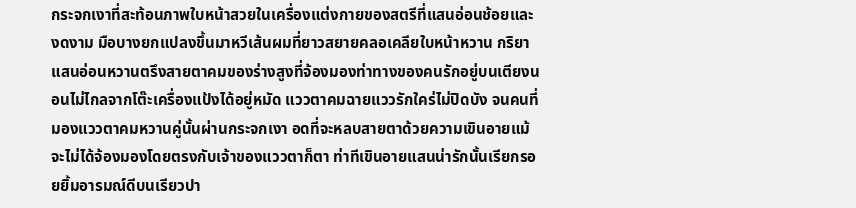กระจกเงาที่สะท้อนภาพใบหน้าสวยในเครื่องแต่งกายของสตรีที่แสนอ่อนช้อยและงดงาม มือบางยกแปลงขึ้นมาหวีเส้นผมที่ยาวสยายคลอเคลียใบหน้าหวาน กริยาแสนอ่อนหวานตรึงสายตาคมของร่างสูงที่จ้องมองท่าทางของคนรักอยู่บนเตียงนอนไม่ไกลจากโต๊ะเครื่องแป้งได้อยู่หมัด แววตาคมฉายแววรักใคร่ไม่ปิดบัง จนคนที่มองแววตาคมหวานคู่นั้นผ่านกระจกเงา อดที่จะหลบสายตาด้วยความเขินอายแม้จะไม่ได้จ้องมองโดยตรงกับเจ้าของแววตาก็ตา ท่าทีเขินอายแสนน่ารักนั้นเรียกรอยยิ้มอารมณ์ดีบนเรียวปา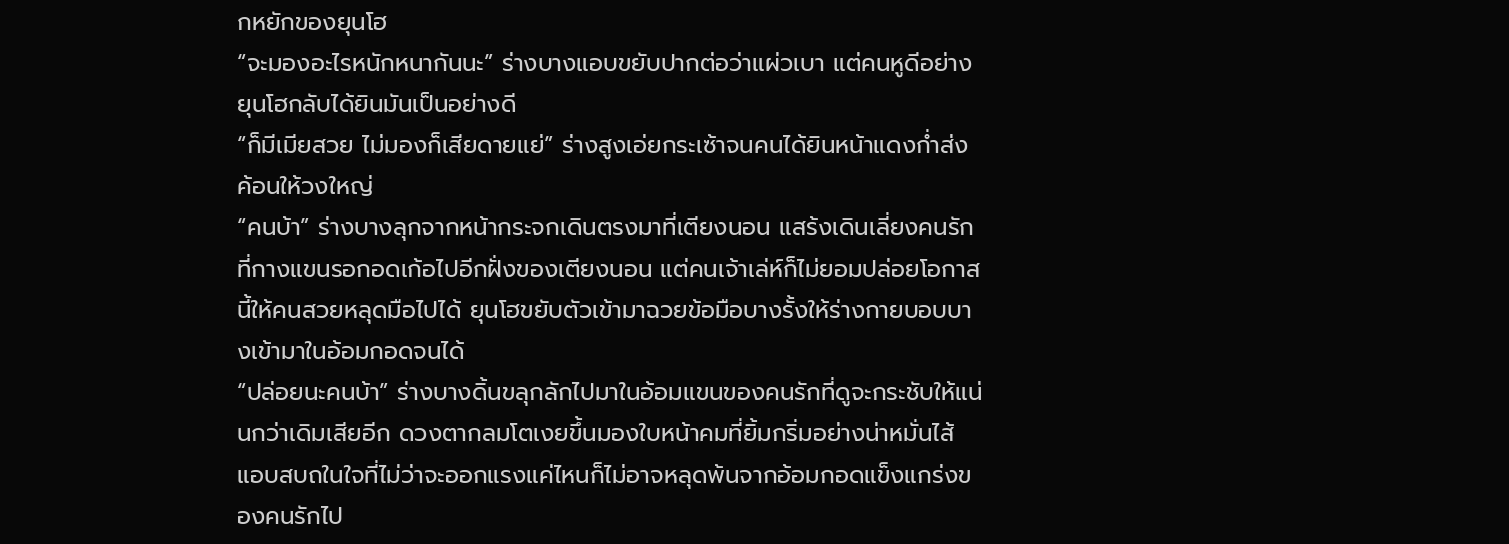กหยักของยุนโฮ
“จะมองอะไรหนักหนากันนะ” ร่างบางแอบขยับปากต่อว่าแผ่วเบา แต่คนหูดีอย่างยุนโฮกลับได้ยินมันเป็นอย่างดี
“ก็มีเมียสวย ไม่มองก็เสียดายแย่” ร่างสูงเอ่ยกระเซ้าจนคนได้ยินหน้าแดงก่ำส่งค้อนให้วงใหญ่
“คนบ้า” ร่างบางลุกจากหน้ากระจกเดินตรงมาที่เตียงนอน แสร้งเดินเลี่ยงคนรักที่กางแขนรอกอดเก้อไปอีกฝั่งของเตียงนอน แต่คนเจ้าเล่ห์ก็ไม่ยอมปล่อยโอกาสนี้ให้คนสวยหลุดมือไปได้ ยุนโฮขยับตัวเข้ามาฉวยข้อมือบางรั้งให้ร่างกายบอบบางเข้ามาในอ้อมกอดจนได้
“ปล่อยนะคนบ้า” ร่างบางดิ้นขลุกลักไปมาในอ้อมแขนของคนรักที่ดูจะกระชับให้แน่นกว่าเดิมเสียอีก ดวงตากลมโตเงยขึ้นมองใบหน้าคมที่ยิ้มกริ่มอย่างน่าหมั่นไส้ แอบสบถในใจที่ไม่ว่าจะออกแรงแค่ไหนก็ไม่อาจหลุดพ้นจากอ้อมกอดแข็งแกร่งของคนรักไป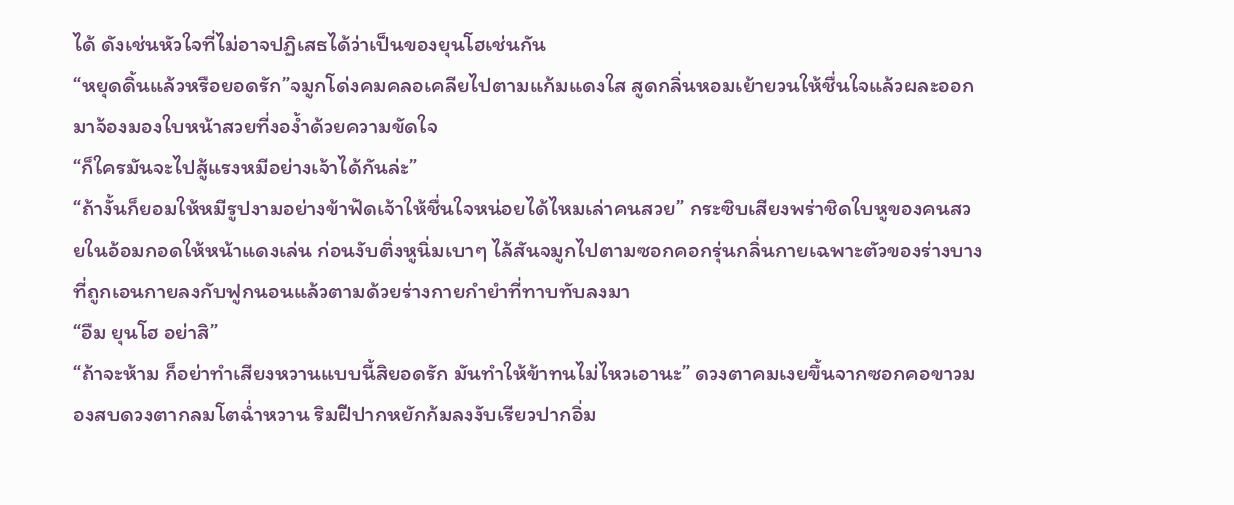ได้ ดังเช่นหัวใจที่ไม่อาจปฏิเสธได้ว่าเป็นของยุนโฮเช่นกัน
“หยุดดิ้นแล้วหรือยอดรัก”จมูกโด่งคมคลอเคลียไปตามแก้มแดงใส สูดกลิ่นหอมเย้ายวนให้ชื่นใจแล้วผละออกมาจ้องมองใบหน้าสวยที่งอง้ำด้วยความขัดใจ
“ก็ใครมันจะไปสู้แรงหมีอย่างเจ้าได้กันล่ะ”
“ถ้างั้นก็ยอมให้หมีรูปงามอย่างข้าฟัดเจ้าให้ชื่นใจหน่อยได้ไหมเล่าคนสวย” กระซิบเสียงพร่าชิดใบหูของคนสวยในอ้อมกอดให้หน้าแดงเล่น ก่อนงับติ่งหูนิ่มเบาๆ ไล้สันจมูกไปตามซอกคอกรุ่นกลิ่นกายเฉพาะตัวของร่างบางที่ถูกเอนกายลงกับฟูกนอนแล้วตามด้วยร่างกายกำยำที่ทาบทับลงมา
“อืม ยุนโฮ อย่าสิ”
“ถ้าจะห้าม ก็อย่าทำเสียงหวานแบบนี้สิยอดรัก มันทำให้ข้าทนไม่ไหวเอานะ” ดวงตาคมเงยขึ้นจากซอกคอขาวมองสบดวงตากลมโตฉ่ำหวาน ริมฝีปากหยักก้มลงงับเรียวปากอิ่ม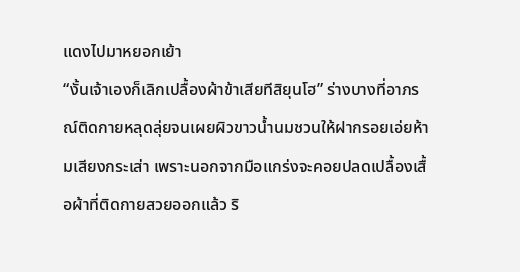แดงไปมาหยอกเย้า
“งั้นเจ้าเองก็เลิกเปลื้องผ้าข้าเสียทีสิยุนโฮ” ร่างบางที่อาภรณ์ติดกายหลุดลุ่ยจนเผยผิวขาวน้ำนมชวนให้ฝากรอยเอ่ยห้ามเสียงกระเส่า เพราะนอกจากมือแกร่งจะคอยปลดเปลื้องเสื้อผ้าที่ติดกายสวยออกแล้ว ริ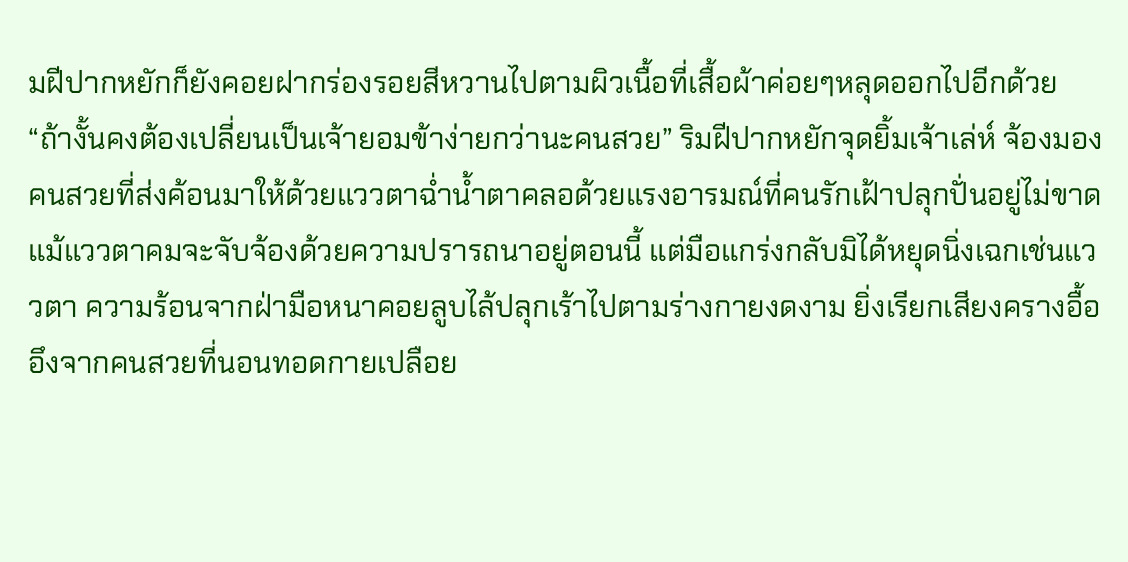มฝีปากหยักก็ยังคอยฝากร่องรอยสีหวานไปตามผิวเนื้อที่เสื้อผ้าค่อยๆหลุดออกไปอีกด้วย
“ถ้างั้นคงต้องเปลี่ยนเป็นเจ้ายอมข้าง่ายกว่านะคนสวย” ริมฝีปากหยักจุดยิ้มเจ้าเล่ห์ จ้องมองคนสวยที่ส่งค้อนมาให้ด้วยแววตาฉ่ำน้ำตาคลอด้วยแรงอารมณ์ที่คนรักเฝ้าปลุกปั่นอยู่ไม่ขาด แม้แววตาคมจะจับจ้องด้วยความปรารถนาอยู่ตอนนี้ แต่มือแกร่งกลับมิได้หยุดนิ่งเฉกเช่นแววตา ความร้อนจากฝ่ามือหนาคอยลูบไล้ปลุกเร้าไปตามร่างกายงดงาม ยิ่งเรียกเสียงครางอื้ออึงจากคนสวยที่นอนทอดกายเปลือย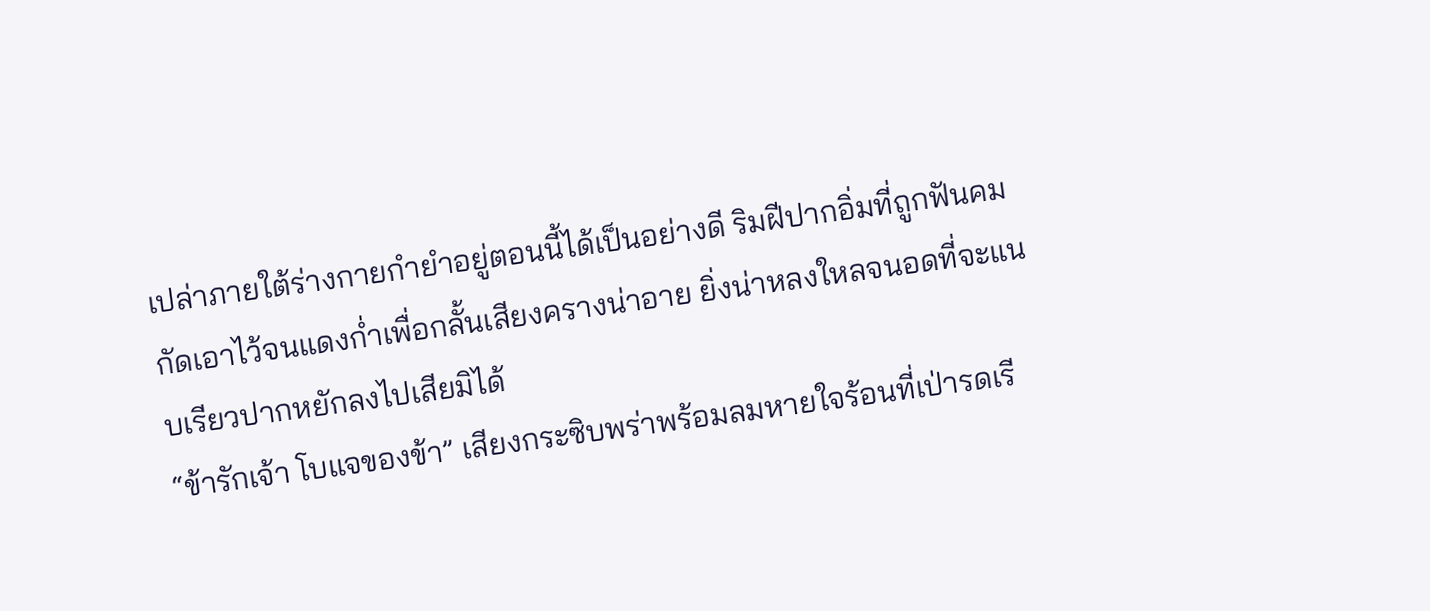เปล่าภายใต้ร่างกายกำยำอยู่ตอนนี้ได้เป็นอย่างดี ริมฝีปากอิ่มที่ถูกฟันคมกัดเอาไว้จนแดงก่ำเพื่อกลั้นเสียงครางน่าอาย ยิ่งน่าหลงใหลจนอดที่จะแนบเรียวปากหยักลงไปเสียมิได้
“ข้ารักเจ้า โบแจของข้า” เสียงกระซิบพร่าพร้อมลมหายใจร้อนที่เป่ารดเรี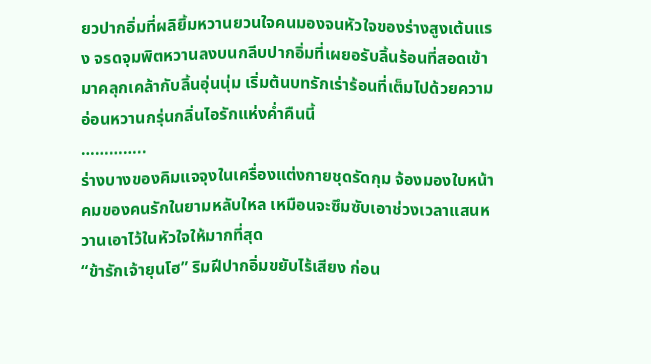ยวปากอิ่มที่ผลิยิ้มหวานยวนใจคนมองจนหัวใจของร่างสูงเต้นแรง จรดจุมพิตหวานลงบนกลีบปากอิ่มที่เผยอรับลิ้นร้อนที่สอดเข้ามาคลุกเคล้ากับลิ้นอุ่นนุ่ม เริ่มต้นบทรักเร่าร้อนที่เต็มไปด้วยความอ่อนหวานกรุ่นกลิ่นไอรักแห่งค่ำคืนนี้
…………..
ร่างบางของคิมแจจุงในเครื่องแต่งกายชุดรัดกุม จ้องมองใบหน้าคมของคนรักในยามหลับใหล เหมือนจะซึมซับเอาช่วงเวลาแสนหวานเอาไว้ในหัวใจให้มากที่สุด
“ข้ารักเจ้ายุนโฮ” ริมฝีปากอิ่มขยับไร้เสียง ก่อน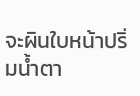จะผินใบหน้าปริ่มน้ำตา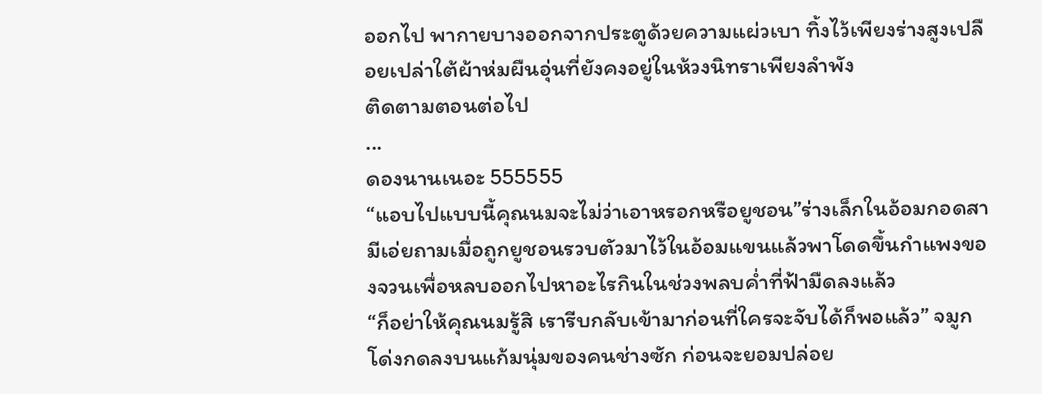ออกไป พากายบางออกจากประตูด้วยความแผ่วเบา ทิ้งไว้เพียงร่างสูงเปลือยเปล่าใต้ผ้าห่มผืนอุ่นที่ยังคงอยู่ในห้วงนิทราเพียงลำพัง
ติดตามตอนต่อไป
...
ดองนานเนอะ 555555
“แอบไปแบบนี้คุณนมจะไม่ว่าเอาหรอกหรือยูชอน”ร่างเล็กในอ้อมกอดสามีเอ่ยถามเมื่อถูกยูชอนรวบตัวมาไว้ในอ้อมแขนแล้วพาโดดขึ้นกำแพงของจวนเพื่อหลบออกไปหาอะไรกินในช่วงพลบค่ำที่ฟ้ามืดลงแล้ว
“ก็อย่าให้คุณนมรู้สิ เรารีบกลับเข้ามาก่อนที่ใครจะจับได้ก็พอแล้ว” จมูกโด่งกดลงบนแก้มนุ่มของคนช่างซัก ก่อนจะยอมปล่อย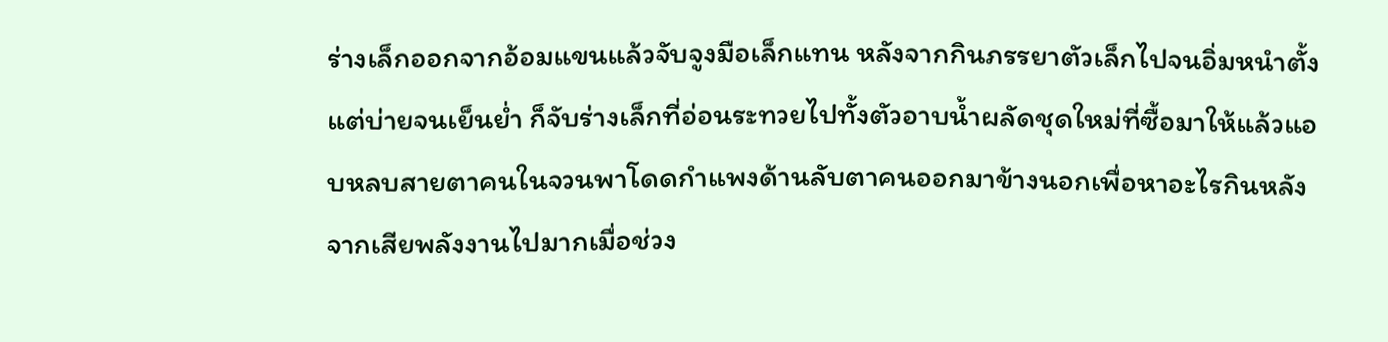ร่างเล็กออกจากอ้อมแขนแล้วจับจูงมือเล็กแทน หลังจากกินภรรยาตัวเล็กไปจนอิ่มหนำตั้งแต่บ่ายจนเย็นย่ำ ก็จับร่างเล็กที่อ่อนระทวยไปทั้งตัวอาบน้ำผลัดชุดใหม่ที่ซื้อมาให้แล้วแอบหลบสายตาคนในจวนพาโดดกำแพงด้านลับตาคนออกมาข้างนอกเพื่อหาอะไรกินหลังจากเสียพลังงานไปมากเมื่อช่วง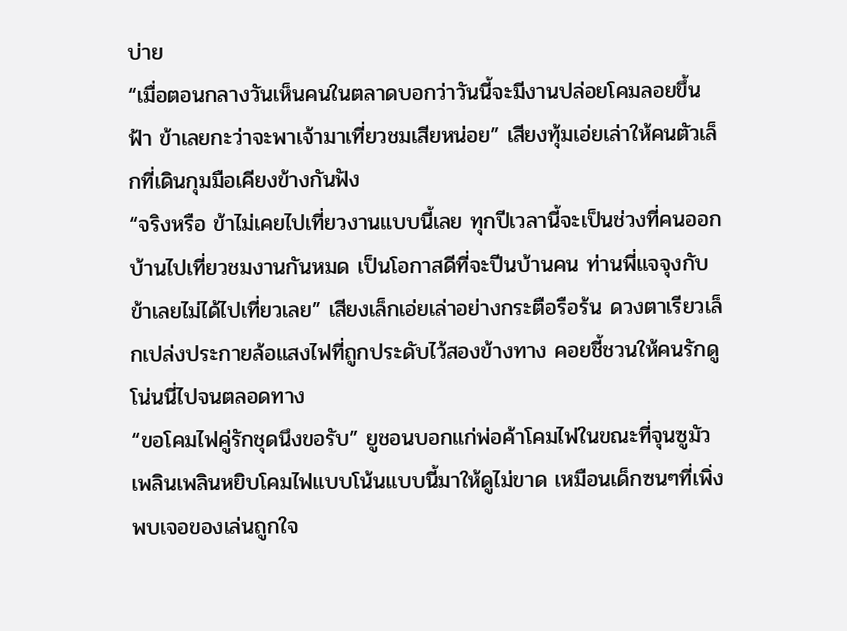บ่าย
“เมื่อตอนกลางวันเห็นคนในตลาดบอกว่าวันนี้จะมีงานปล่อยโคมลอยขึ้นฟ้า ข้าเลยกะว่าจะพาเจ้ามาเที่ยวชมเสียหน่อย” เสียงทุ้มเอ่ยเล่าให้คนตัวเล็กที่เดินกุมมือเคียงข้างกันฟัง
“จริงหรือ ข้าไม่เคยไปเที่ยวงานแบบนี้เลย ทุกปีเวลานี้จะเป็นช่วงที่คนออกบ้านไปเที่ยวชมงานกันหมด เป็นโอกาสดีที่จะปีนบ้านคน ท่านพี่แจจุงกับข้าเลยไม่ได้ไปเที่ยวเลย” เสียงเล็กเอ่ยเล่าอย่างกระตือรือร้น ดวงตาเรียวเล็กเปล่งประกายล้อแสงไฟที่ถูกประดับไว้สองข้างทาง คอยชี้ชวนให้คนรักดูโน่นนี่ไปจนตลอดทาง
“ขอโคมไฟคู่รักชุดนึงขอรับ” ยูชอนบอกแก่พ่อค้าโคมไฟในขณะที่จุนซูมัวเพลินเพลินหยิบโคมไฟแบบโน้นแบบนี้มาให้ดูไม่ขาด เหมือนเด็กซนๆที่เพิ่งพบเจอของเล่นถูกใจ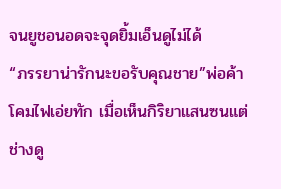จนยูชอนอดจะจุดยิ้มเอ็นดูไม่ได้
“ภรรยาน่ารักนะขอรับคุณชาย”พ่อค้าโคมไฟเอ่ยทัก เมื่อเห็นกิริยาแสนซนแต่ช่างดู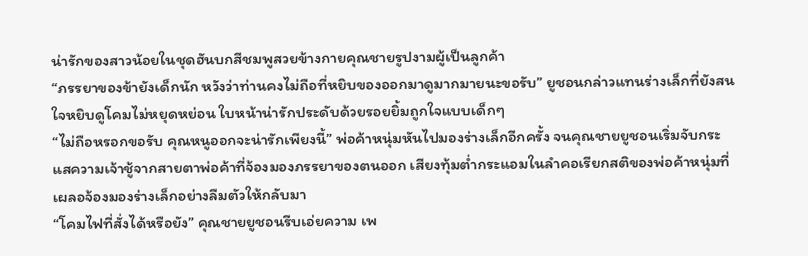น่ารักของสาวน้อยในชุดฮันบกสีชมพูสวยข้างกายคุณชายรูปงามผู้เป็นลูกค้า
“ภรรยาของข้ายังเด็กนัก หวังว่าท่านคงไม่ถือที่หยิบของออกมาดูมากมายนะขอรับ” ยูชอนกล่าวแทนร่างเล็กที่ยังสนใจหยิบดูโคมไม่หยุดหย่อน ใบหน้าน่ารักประดับด้วยรอยยิ้มถูกใจแบบเด็กๆ
“ไม่ถือหรอกขอรับ คุณหนูออกจะน่ารักเพียงนี้” พ่อค้าหนุ่มหันไปมองร่างเล็กอีกครั้ง จนคุณชายยูชอนเริ่มจับกระแสความเจ้าชู้จากสายตาพ่อค้าที่จ้องมองภรรยาของตนออก เสียงทุ้มต่ำกระแอมในลำคอเรียกสติของพ่อค้าหนุ่มที่เผลอจ้องมองร่างเล็กอย่างลืมตัวให้กลับมา
“โคมไฟที่สั่งได้หรือยัง” คุณชายยูชอนรีบเอ่ยความ เพ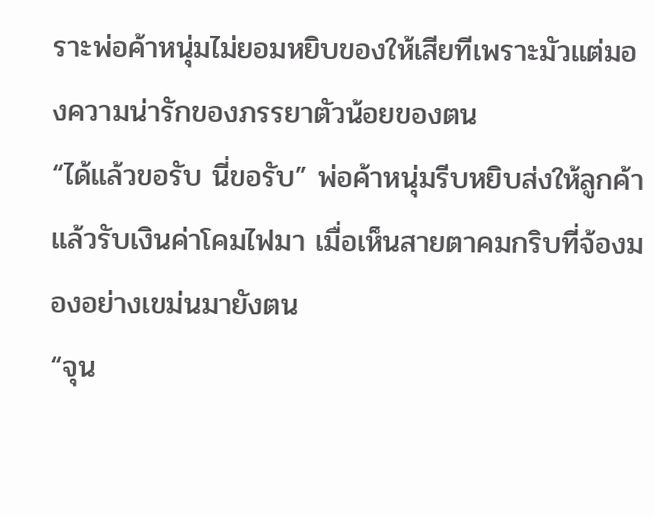ราะพ่อค้าหนุ่มไม่ยอมหยิบของให้เสียทีเพราะมัวแต่มองความน่ารักของภรรยาตัวน้อยของตน
“ได้แล้วขอรับ นี่ขอรับ” พ่อค้าหนุ่มรีบหยิบส่งให้ลูกค้าแล้วรับเงินค่าโคมไฟมา เมื่อเห็นสายตาคมกริบที่จ้องมองอย่างเขม่นมายังตน
“จุน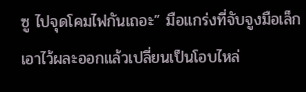ซู ไปจุดโคมไฟกันเถอะ” มือแกร่งที่จับจูงมือเล็กเอาไว้ผละออกแล้วเปลี่ยนเป็นโอบไหล่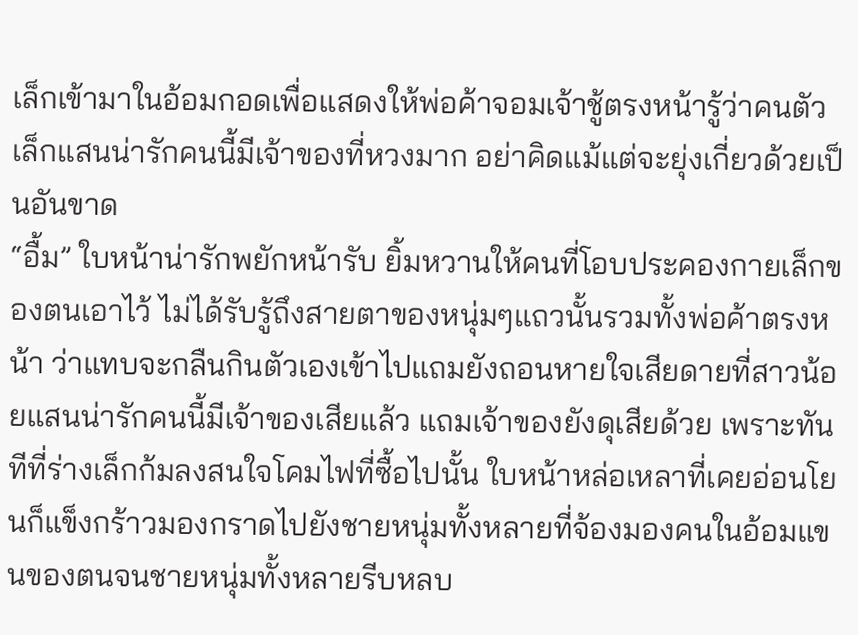เล็กเข้ามาในอ้อมกอดเพื่อแสดงให้พ่อค้าจอมเจ้าชู้ตรงหน้ารู้ว่าคนตัวเล็กแสนน่ารักคนนี้มีเจ้าของที่หวงมาก อย่าคิดแม้แต่จะยุ่งเกี่ยวด้วยเป็นอันขาด
“อื้ม” ใบหน้าน่ารักพยักหน้ารับ ยิ้มหวานให้คนที่โอบประคองกายเล็กของตนเอาไว้ ไม่ได้รับรู้ถึงสายตาของหนุ่มๆแถวนั้นรวมทั้งพ่อค้าตรงหน้า ว่าแทบจะกลืนกินตัวเองเข้าไปแถมยังถอนหายใจเสียดายที่สาวน้อยแสนน่ารักคนนี้มีเจ้าของเสียแล้ว แถมเจ้าของยังดุเสียด้วย เพราะทันทีที่ร่างเล็กก้มลงสนใจโคมไฟที่ซื้อไปนั้น ใบหน้าหล่อเหลาที่เคยอ่อนโยนก็แข็งกร้าวมองกราดไปยังชายหนุ่มทั้งหลายที่จ้องมองคนในอ้อมแขนของตนจนชายหนุ่มทั้งหลายรีบหลบ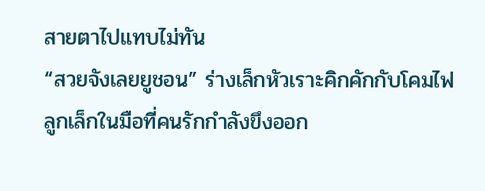สายตาไปแทบไม่ทัน
“สวยจังเลยยูชอน” ร่างเล็กหัวเราะคิกคักกับโคมไฟลูกเล็กในมือที่คนรักกำลังขึงออก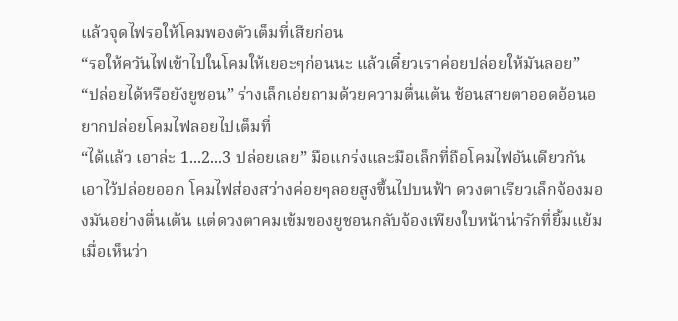แล้วจุดไฟรอให้โคมพองตัวเต็มที่เสียก่อน
“รอให้ควันไฟเข้าไปในโคมให้เยอะๆก่อนนะ แล้วเดี๋ยวเราค่อยปล่อยให้มันลอย”
“ปล่อยได้หรือยังยูชอน” ร่างเล็กเอ่ยถามด้วยความตื่นเต้น ช้อนสายตาออดอ้อนอยากปล่อยโคมไฟลอยไปเต็มที่
“ได้แล้ว เอาล่ะ 1...2...3 ปล่อยเลย” มือแกร่งและมือเล็กที่ถือโคมไฟอันเดียวกันเอาไว้ปล่อยออก โคมไฟส่องสว่างค่อยๆลอยสูงขึ้นไปบนฟ้า ดวงตาเรียวเล็กจ้องมองมันอย่างตื่นเต้น แต่ดวงตาคมเข้มของยูชอนกลับจ้องเพียงใบหน้าน่ารักที่ยิ้มแย้มเมื่อเห็นว่า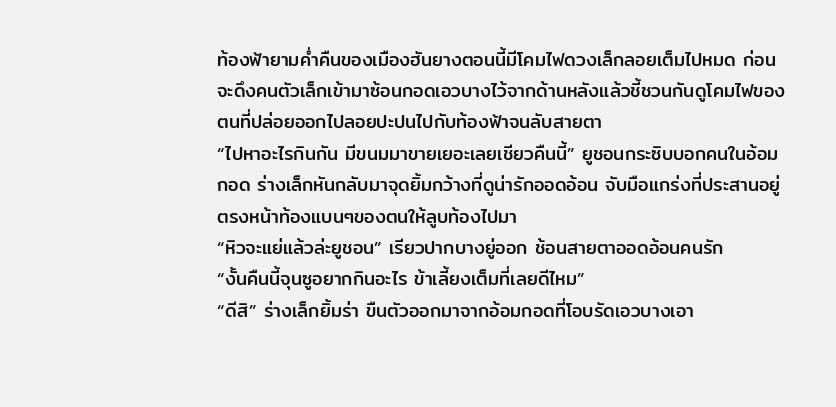ท้องฟ้ายามค่ำคืนของเมืองฮันยางตอนนี้มีโคมไฟดวงเล็กลอยเต็มไปหมด ก่อนจะดึงคนตัวเล็กเข้ามาซ้อนกอดเอวบางไว้จากด้านหลังแล้วชี้ชวนกันดูโคมไฟของตนที่ปล่อยออกไปลอยปะปนไปกับท้องฟ้าจนลับสายตา
“ไปหาอะไรกินกัน มีขนมมาขายเยอะเลยเชียวคืนนี้” ยูชอนกระซิบบอกคนในอ้อมกอด ร่างเล็กหันกลับมาจุดยิ้มกว้างที่ดูน่ารักออดอ้อน จับมือแกร่งที่ประสานอยู่ตรงหน้าท้องแบนๆของตนให้ลูบท้องไปมา
“หิวจะแย่แล้วล่ะยูชอน” เรียวปากบางยู่ออก ช้อนสายตาออดอ้อนคนรัก
“งั้นคืนนี้จุนซูอยากกินอะไร ข้าเลี้ยงเต็มที่เลยดีไหม”
“ดีสิ” ร่างเล็กยิ้มร่า ขืนตัวออกมาจากอ้อมกอดที่โอบรัดเอวบางเอา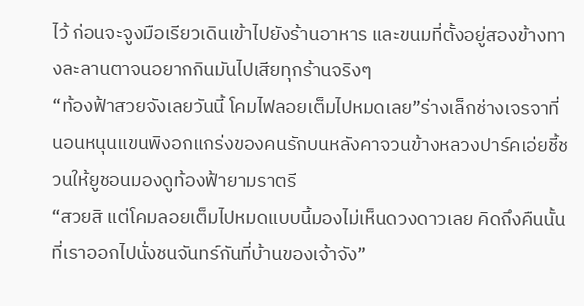ไว้ ก่อนจะจูงมือเรียวเดินเข้าไปยังร้านอาหาร และขนมที่ตั้งอยู่สองข้างทางละลานตาจนอยากกินมันไปเสียทุกร้านจริงๆ
“ท้องฟ้าสวยจังเลยวันนี้ โคมไฟลอยเต็มไปหมดเลย”ร่างเล็กช่างเจรจาที่นอนหนุนแขนพิงอกแกร่งของคนรักบนหลังคาจวนข้างหลวงปาร์คเอ่ยชี้ชวนให้ยูชอนมองดูท้องฟ้ายามราตรี
“สวยสิ แต่โคมลอยเต็มไปหมดแบบนี้มองไม่เห็นดวงดาวเลย คิดถึงคืนนั้นที่เราออกไปนั่งชนจันทร์กันที่บ้านของเจ้าจัง”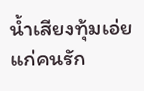น้ำเสียงทุ้มเอ่ยแก่คนรัก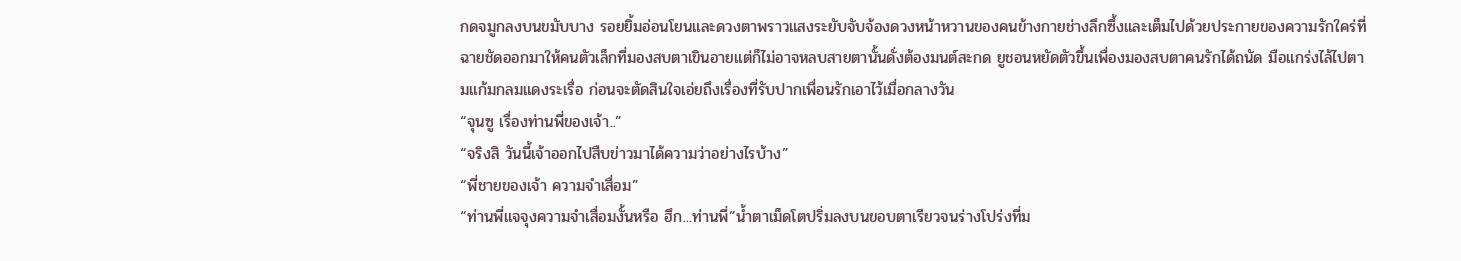กดจมูกลงบนขมับบาง รอยยิ้มอ่อนโยนและดวงตาพราวแสงระยับจับจ้องดวงหน้าหวานของคนข้างกายช่างลึกซึ้งและเต็มไปด้วยประกายของความรักใคร่ที่ฉายชัดออกมาให้คนตัวเล็กที่มองสบตาเขินอายแต่ก็ไม่อาจหลบสายตานั้นดั่งต้องมนต์สะกด ยูชอนหยัดตัวขึ้นเพื่องมองสบตาคนรักได้ถนัด มือแกร่งไล้ไปตามแก้มกลมแดงระเรื่อ ก่อนจะตัดสินใจเอ่ยถึงเรื่องที่รับปากเพื่อนรักเอาไว้เมื่อกลางวัน
“จุนซู เรื่องท่านพี่ของเจ้า..”
“จริงสิ วันนี้เจ้าออกไปสืบข่าวมาได้ความว่าอย่างไรบ้าง”
“พี่ชายของเจ้า ความจำเสื่อม”
“ท่านพี่แจจุงความจำเสื่อมงั้นหรือ ฮึก...ท่านพี่”น้ำตาเม็ดโตปริ่มลงบนขอบตาเรียวจนร่างโปร่งที่ม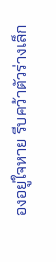องอยู่ใจหาย รีบคว้าตัวร่างเล็ก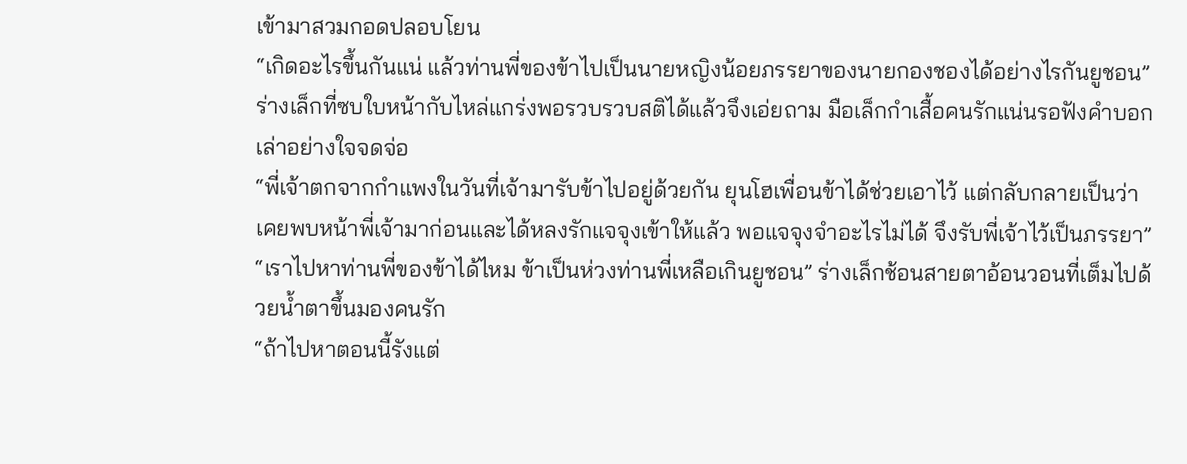เข้ามาสวมกอดปลอบโยน
“เกิดอะไรขึ้นกันแน่ แล้วท่านพี่ของข้าไปเป็นนายหญิงน้อยภรรยาของนายกองชองได้อย่างไรกันยูชอน” ร่างเล็กที่ซบใบหน้ากับไหล่แกร่งพอรวบรวบสติได้แล้วจึงเอ่ยถาม มือเล็กกำเสื้อคนรักแน่นรอฟังคำบอกเล่าอย่างใจจดจ่อ
“พี่เจ้าตกจากกำแพงในวันที่เจ้ามารับข้าไปอยู่ด้วยกัน ยุนโฮเพื่อนข้าได้ช่วยเอาไว้ แต่กลับกลายเป็นว่าเคยพบหน้าพี่เจ้ามาก่อนและได้หลงรักแจจุงเข้าให้แล้ว พอแจจุงจำอะไรไม่ได้ จึงรับพี่เจ้าไว้เป็นภรรยา”
“เราไปหาท่านพี่ของข้าได้ไหม ข้าเป็นห่วงท่านพี่เหลือเกินยูชอน” ร่างเล็กช้อนสายตาอ้อนวอนที่เต็มไปด้วยน้ำตาขึ้นมองคนรัก
“ถ้าไปหาตอนนี้รังแต่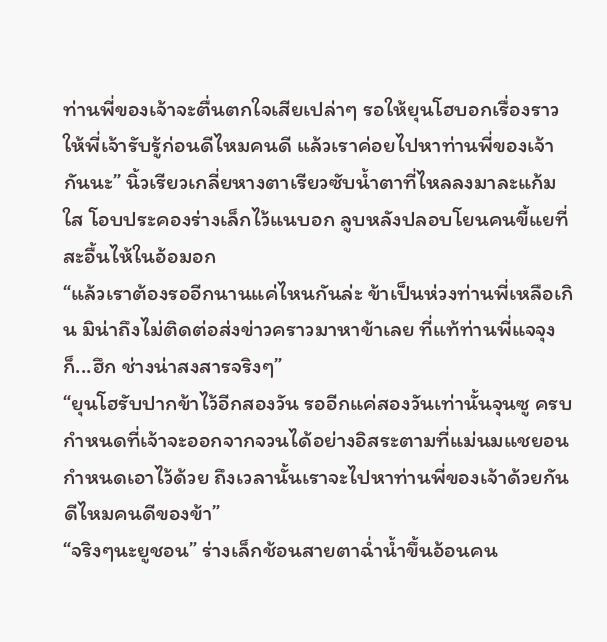ท่านพี่ของเจ้าจะตื่นตกใจเสียเปล่าๆ รอให้ยุนโฮบอกเรื่องราวให้พี่เจ้ารับรู้ก่อนดีไหมคนดี แล้วเราค่อยไปหาท่านพี่ของเจ้ากันนะ” นิ้วเรียวเกลี่ยหางตาเรียวซับน้ำตาที่ไหลลงมาละแก้มใส โอบประคองร่างเล็กไว้แนบอก ลูบหลังปลอบโยนคนขี้แยที่สะอื้นไห้ในอ้อมอก
“แล้วเราต้องรออีกนานแค่ไหนกันล่ะ ข้าเป็นห่วงท่านพี่เหลือเกิน มิน่าถึงไม่ติดต่อส่งข่าวคราวมาหาข้าเลย ที่แท้ท่านพี่แจจุงก็...ฮึก ช่างน่าสงสารจริงๆ”
“ยุนโฮรับปากข้าไว้อีกสองวัน รออีกแค่สองวันเท่านั้นจุนซู ครบกำหนดที่เจ้าจะออกจากจวนได้อย่างอิสระตามที่แม่นมแชยอนกำหนดเอาไว้ด้วย ถึงเวลานั้นเราจะไปหาท่านพี่ของเจ้าด้วยกันดีไหมคนดีของข้า”
“จริงๆนะยูชอน” ร่างเล็กช้อนสายตาฉ่ำน้ำขึ้นอ้อนคน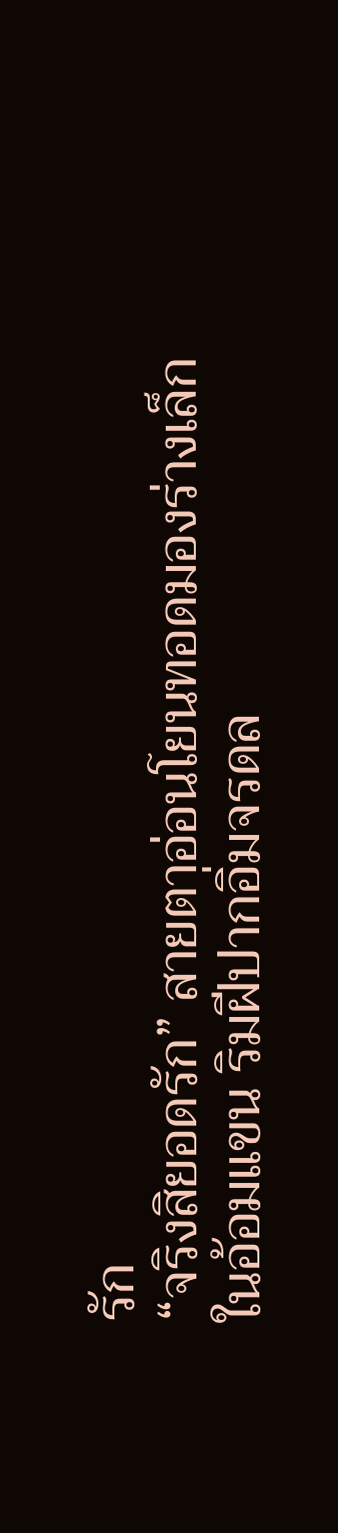รัก
“จริงสิยอดรัก” สายตาอ่อนโยนทอดมองร่างเล็กในอ้อมแขน ริมฝีปากอิ่มจรดล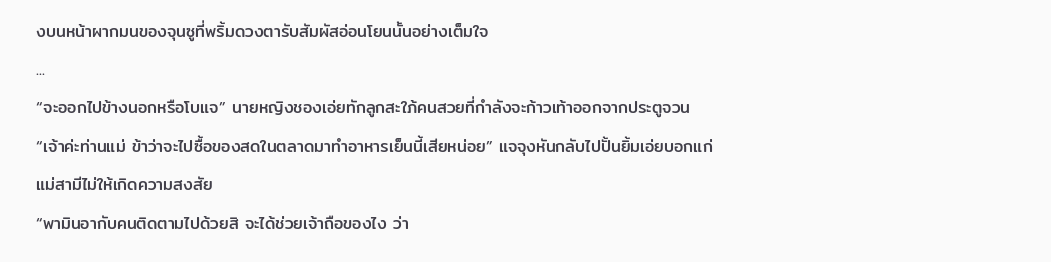งบนหน้าผากมนของจุนซูที่พริ้มดวงตารับสัมผัสอ่อนโยนนั้นอย่างเต็มใจ
...
“จะออกไปข้างนอกหรือโบแจ” นายหญิงชองเอ่ยทักลูกสะใภ้คนสวยที่กำลังจะก้าวเท้าออกจากประตูจวน
“เจ้าค่ะท่านแม่ ข้าว่าจะไปซื้อของสดในตลาดมาทำอาหารเย็นนี้เสียหน่อย” แจจุงหันกลับไปปั้นยิ้มเอ่ยบอกแก่แม่สามีไม่ให้เกิดความสงสัย
“พามินอากับคนติดตามไปด้วยสิ จะได้ช่วยเจ้าถือของไง ว่า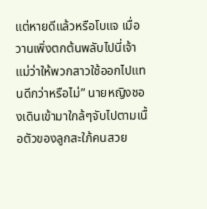แต่หายดีแล้วหรือโบแจ เมื่อวานเพิ่งตกต้นพลับไปนี่เจ้า แม่ว่าให้พวกสาวใช้ออกไปแทนดีกว่าหรือไม่” นายหญิงชองเดินเข้ามาใกล้ๆจับไปตามเนื้อตัวของลูกสะใภ้คนสวย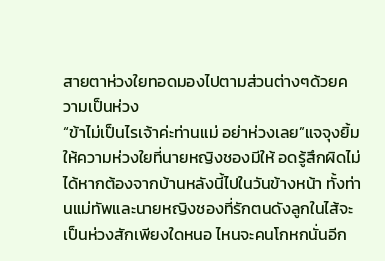สายตาห่วงใยทอดมองไปตามส่วนต่างๆด้วยความเป็นห่วง
“ข้าไม่เป็นไรเจ้าค่ะท่านแม่ อย่าห่วงเลย”แจจุงยิ้มให้ความห่วงใยที่นายหญิงชองมีให้ อดรู้สึกผิดไม่ได้หากต้องจากบ้านหลังนี้ไปในวันข้างหน้า ทั้งท่านแม่ทัพและนายหญิงชองที่รักตนดังลูกในไส้จะเป็นห่วงสักเพียงใดหนอ ไหนจะคนโกหกนั่นอีก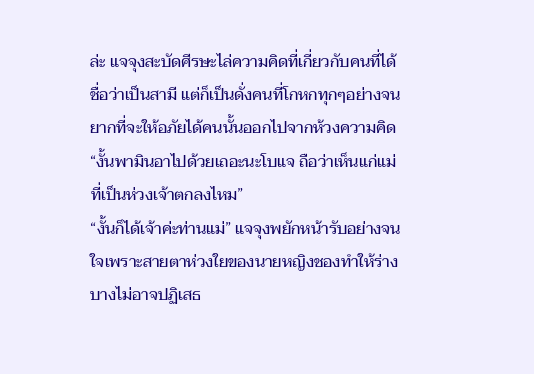ล่ะ แจจุงสะบัดศีรษะไล่ความคิดที่เกี่ยวกับคนที่ได้ชื่อว่าเป็นสามี แต่ก็เป็นดั่งคนที่โกหกทุกๆอย่างจนยากที่จะให้อภัยได้คนนั้นออกไปจากห้วงความคิด
“งั้นพามินอาไปด้วยเถอะนะโบแจ ถือว่าเห็นแก่แม่ที่เป็นห่วงเจ้าตกลงไหม”
“งั้นก็ได้เจ้าค่ะท่านแม่” แจจุงพยักหน้ารับอย่างจนใจเพราะสายตาห่วงใยของนายหญิงชองทำให้ร่างบางไม่อาจปฏิเสธ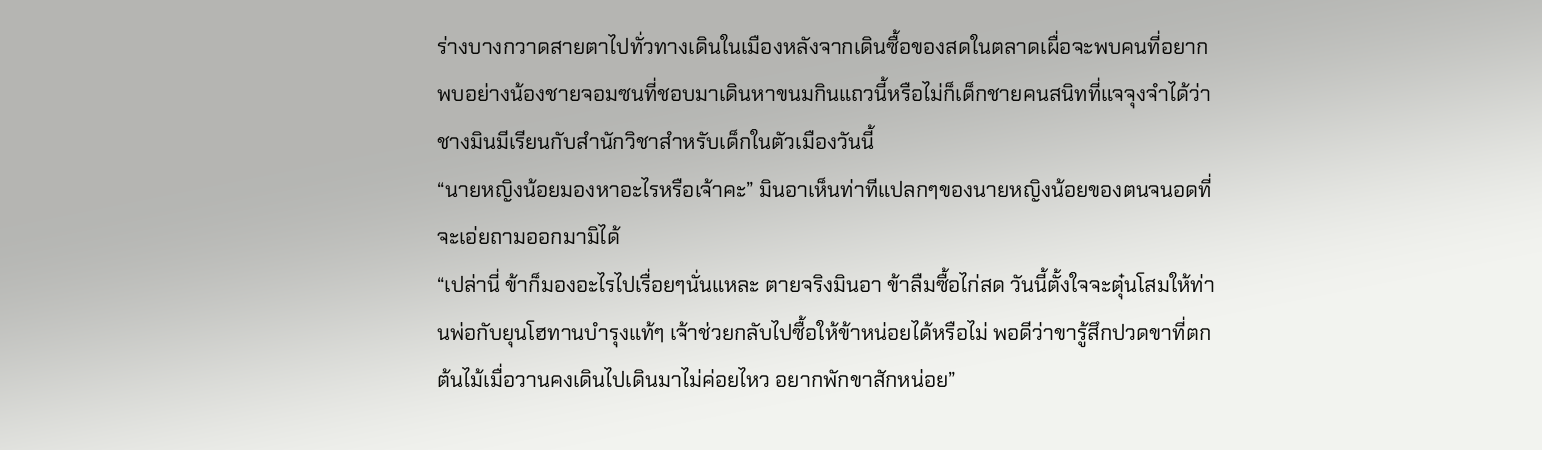ร่างบางกวาดสายตาไปทั่วทางเดินในเมืองหลังจากเดินซื้อของสดในตลาดเผื่อจะพบคนที่อยากพบอย่างน้องชายจอมซนที่ชอบมาเดินหาขนมกินแถวนี้หรือไม่ก็เด็กชายคนสนิทที่แจจุงจำได้ว่าชางมินมีเรียนกับสำนักวิชาสำหรับเด็กในตัวเมืองวันนี้
“นายหญิงน้อยมองหาอะไรหรือเจ้าคะ” มินอาเห็นท่าทีแปลกๆของนายหญิงน้อยของตนจนอดที่จะเอ่ยถามออกมามิได้
“เปล่านี่ ข้าก็มองอะไรไปเรื่อยๆนั่นแหละ ตายจริงมินอา ข้าลืมซื้อไก่สด วันนี้ตั้งใจจะตุ๋นโสมให้ท่านพ่อกับยุนโฮทานบำรุงแท้ๆ เจ้าช่วยกลับไปซื้อให้ข้าหน่อยได้หรือไม่ พอดีว่าขารู้สึกปวดขาที่ตกต้นไม้เมื่อวานคงเดินไปเดินมาไม่ค่อยไหว อยากพักขาสักหน่อย”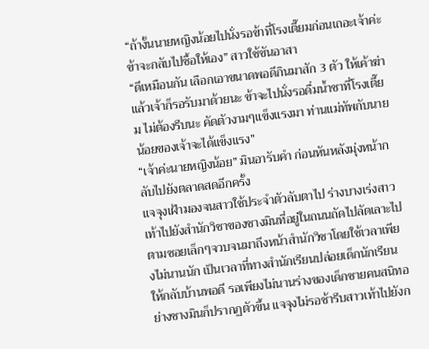“ถ้างั้นนายหญิงน้อยไปนั่งรอข้าที่โรงเตี๊ยมก่อนเถอะเจ้าค่ะ ข้าจะกลับไปซื้อให้เอง” สาวใช้ขันอาสา
“ดีเหมือนกัน เลือกเอาขนาดพอดีกินมาสัก 3 ตัว ให้เค้าฆ่าแล้วเจ้าก็รอรับมาด้วยนะ ข้าจะไปนั่งรอดื่มน้ำชาที่โรงเตี๊ยม ไม่ต้องรีบนะ คัดตัวงามๆแข็งแรงมา ท่านแม่ทัพกับนายน้อยของเจ้าจะได้แข็งแรง”
“เจ้าค่ะนายหญิงน้อย” มินอารับคำ ก่อนหันหลังมุ่งหน้ากลับไปยังตลาดสดอีกครั้ง
แจจุงเฝ้ามองจนสาวใช้ประจำตัวลับตาไป ร่างบางเร่งสาวเท้าไปยังสำนักวิชาของชางมินที่อยู่ในถนนถัดไปลัดเลาะไปตามซอยเล็กๆจวบจนมาถึงหน้าสำนักวิชาโดยใช้เวลาเพียงไม่นานนัก เป็นเวลาที่ทางสำนักเรียนปล่อยเด็กนักเรียนให้กลับบ้านพอดี รอเพียงไม่นานร่างของเด็กชายคนสนิทอย่างชางมินก็ปรากฏตัวขึ้น แจจุงไม่รอช้ารีบสาวเท้าไปยังก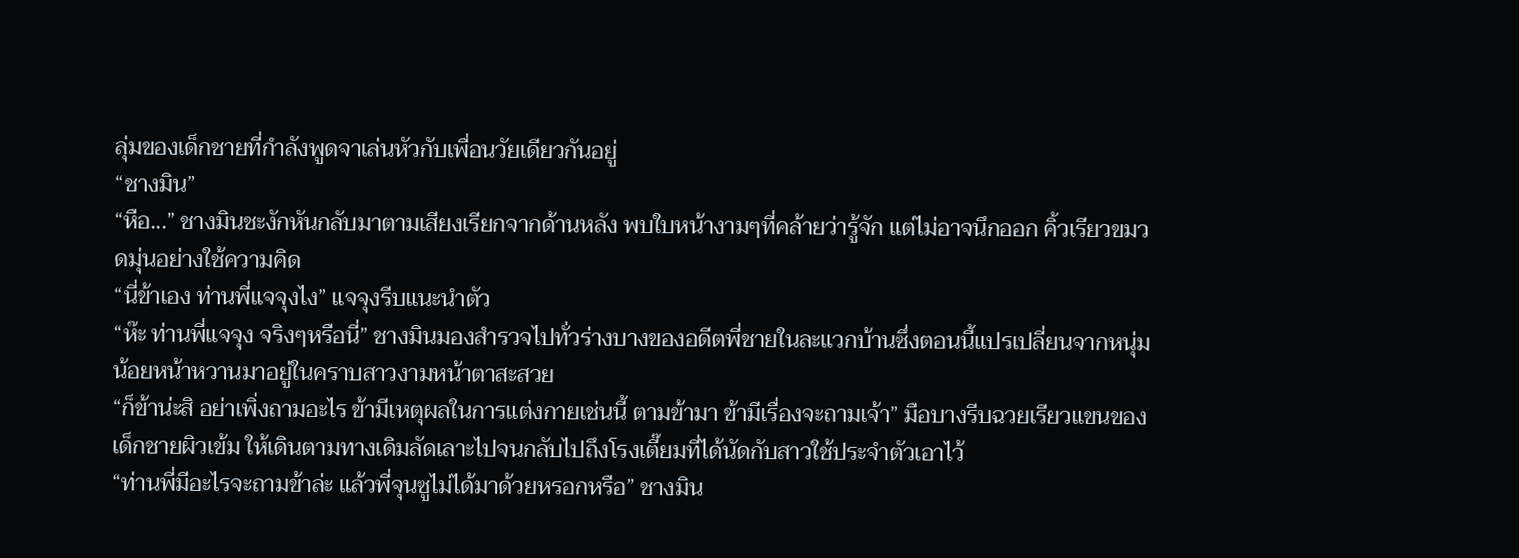ลุ่มของเด็กชายที่กำลังพูดจาเล่นหัวกับเพื่อนวัยเดียวกันอยู่
“ชางมิน”
“หือ...” ชางมินชะงักหันกลับมาตามเสียงเรียกจากด้านหลัง พบใบหน้างามๆที่คล้ายว่ารู้จัก แต่ไม่อาจนึกออก คิ้วเรียวขมวดมุ่นอย่างใช้ความคิด
“นี่ข้าเอง ท่านพี่แจจุงไง” แจจุงรีบแนะนำตัว
“ห๊ะ ท่านพี่แจจุง จริงๆหรือนี่” ชางมินมองสำรวจไปทั่วร่างบางของอดีตพี่ชายในละแวกบ้านซึ่งตอนนี้แปรเปลี่ยนจากหนุ่มน้อยหน้าหวานมาอยู่ในคราบสาวงามหน้าตาสะสวย
“ก็ข้าน่ะสิ อย่าเพิ่งถามอะไร ข้ามีเหตุผลในการแต่งกายเช่นนี้ ตามข้ามา ข้ามีเรื่องจะถามเจ้า” มือบางรีบฉวยเรียวแขนของเด็กชายผิวเข้ม ให้เดินตามทางเดิมลัดเลาะไปจนกลับไปถึงโรงเตี๊ยมที่ได้นัดกับสาวใช้ประจำตัวเอาไว้
“ท่านพี่มีอะไรจะถามข้าล่ะ แล้วพี่จุนซูไม่ได้มาด้วยหรอกหรือ” ชางมิน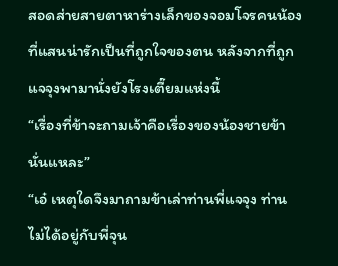สอดส่ายสายตาหาร่างเล็กของจอมโจรคนน้องที่แสนน่ารักเป็นที่ถูกใจของตน หลังจากที่ถูกแจจุงพามานั่งยังโรงเตี๊ยมแห่งนี้
“เรื่องที่ข้าจะถามเจ้าคือเรื่องของน้องชายข้านั่นแหละ”
“เอ๋ เหตุใดจึงมาถามข้าเล่าท่านพี่แจจุง ท่านไม่ได้อยู่กับพี่จุน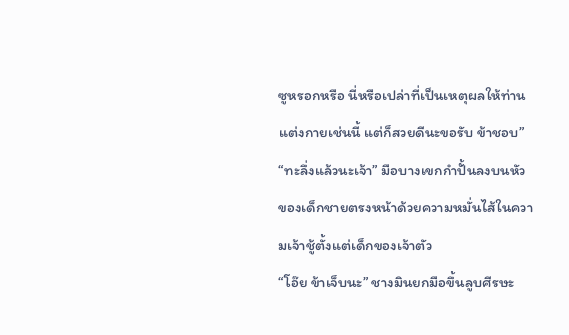ซูหรอกหรือ นี่หรือเปล่าที่เป็นเหตุผลให้ท่านแต่งกายเช่นนี้ แต่ก็สวยดีนะขอรับ ข้าชอบ”
“ทะลึ่งแล้วนะเจ้า” มือบางเขกกำปั้นลงบนหัวของเด็กชายตรงหน้าด้วยความหมั่นไส้ในความเจ้าชู้ตั้งแต่เด็กของเจ้าตัว
“โอ๊ย ข้าเจ็บนะ” ชางมินยกมือขึ้นลูบศีรษะ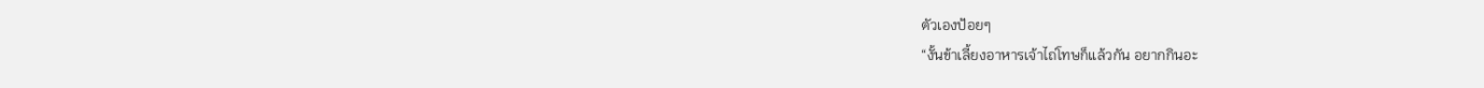ตัวเองป้อยๆ
“งั้นข้าเลี้ยงอาหารเจ้าไถ่โทษก็แล้วกัน อยากกินอะ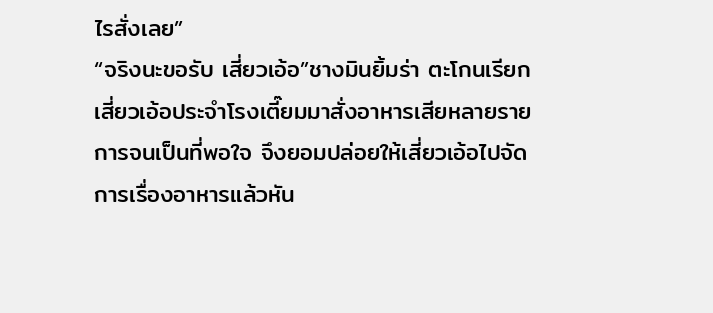ไรสั่งเลย”
“จริงนะขอรับ เสี่ยวเอ้อ”ชางมินยิ้มร่า ตะโกนเรียกเสี่ยวเอ้อประจำโรงเตี๊ยมมาสั่งอาหารเสียหลายรายการจนเป็นที่พอใจ จึงยอมปล่อยให้เสี่ยวเอ้อไปจัดการเรื่องอาหารแล้วหัน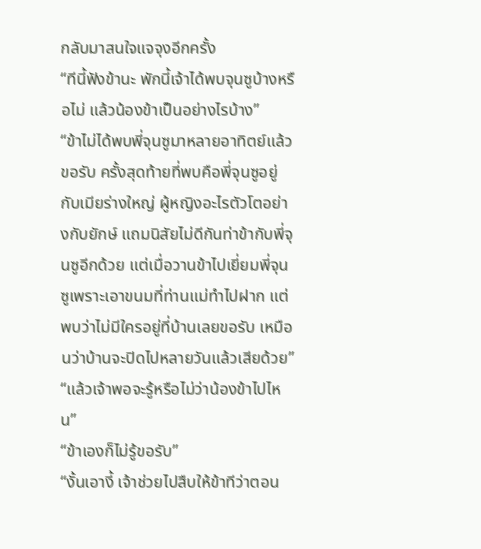กลับมาสนใจแจจุงอีกครั้ง
“ทีนี้ฟังข้านะ พักนี้เจ้าได้พบจุนซูบ้างหรือไม่ แล้วน้องข้าเป็นอย่างไรบ้าง”
“ข้าไม่ได้พบพี่จุนซูมาหลายอาทิตย์แล้วขอรับ ครั้งสุดท้ายที่พบคือพี่จุนซูอยู่กับเมียร่างใหญ่ ผู้หญิงอะไรตัวโตอย่างกับยักษ์ แถมนิสัยไม่ดีกันท่าข้ากับพี่จุนซูอีกด้วย แต่เมื่อวานข้าไปเยี่ยมพี่จุนซูเพราะเอาขนมที่ท่านแม่ทำไปฝาก แต่พบว่าไม่มีใครอยู่ที่บ้านเลยขอรับ เหมือนว่าบ้านจะปิดไปหลายวันแล้วเสียด้วย”
“แล้วเจ้าพอจะรู้หรือไม่ว่าน้องข้าไปไหน”
“ข้าเองก็ไม่รู้ขอรับ”
“งั้นเอางี้ เจ้าช่วยไปสืบให้ข้าทีว่าตอน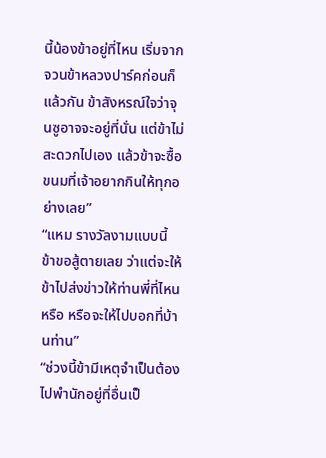นี้น้องข้าอยู่ที่ไหน เริ่มจากจวนข้าหลวงปาร์คก่อนก็แล้วกัน ข้าสังหรณ์ใจว่าจุนซูอาจจะอยู่ที่นั่น แต่ข้าไม่สะดวกไปเอง แล้วข้าจะซื้อขนมที่เจ้าอยากกินให้ทุกอย่างเลย”
“แหม รางวัลงามแบบนี้ ข้าขอสู้ตายเลย ว่าแต่จะให้ข้าไปส่งข่าวให้ท่านพี่ที่ไหนหรือ หรือจะให้ไปบอกที่บ้านท่าน”
“ช่วงนี้ข้ามีเหตุจำเป็นต้องไปพำนักอยู่ที่อื่นเป็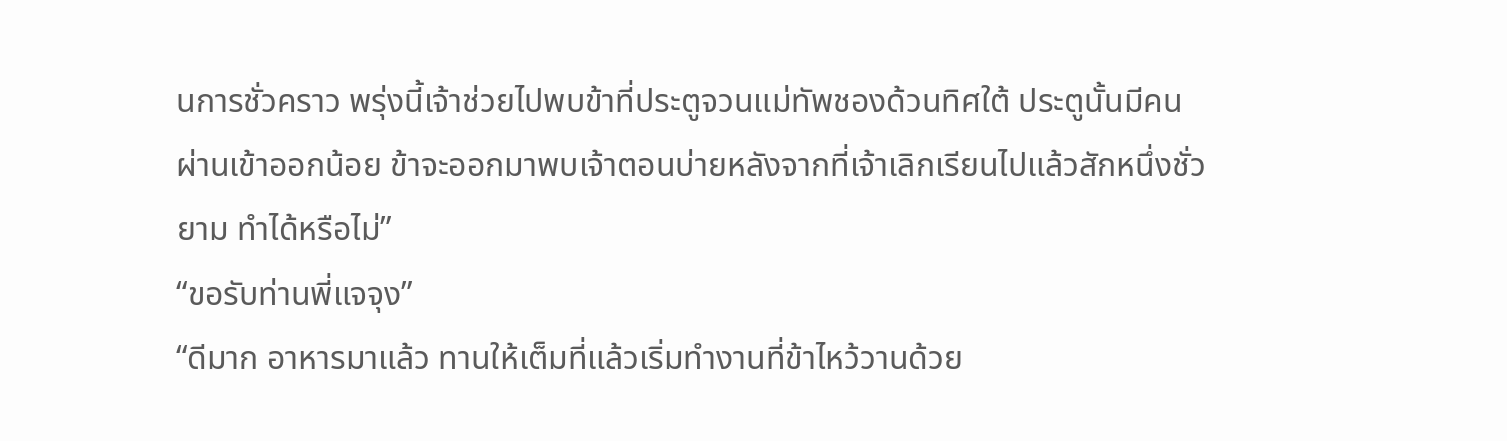นการชั่วคราว พรุ่งนี้เจ้าช่วยไปพบข้าที่ประตูจวนแม่ทัพชองด้วนทิศใต้ ประตูนั้นมีคนผ่านเข้าออกน้อย ข้าจะออกมาพบเจ้าตอนบ่ายหลังจากที่เจ้าเลิกเรียนไปแล้วสักหนึ่งชั่วยาม ทำได้หรือไม่”
“ขอรับท่านพี่แจจุง”
“ดีมาก อาหารมาแล้ว ทานให้เต็มที่แล้วเริ่มทำงานที่ข้าไหว้วานด้วย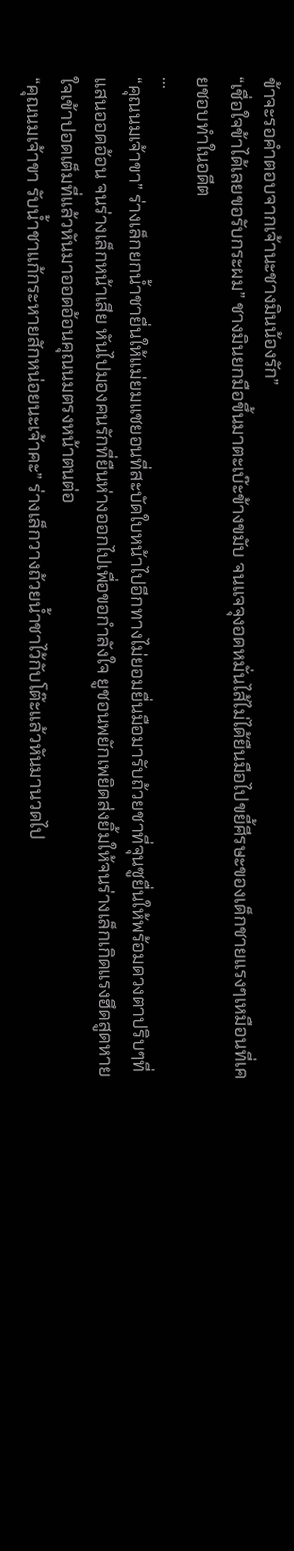ข้าจะรอคำตอบจากเจ้านะชางมินน้องรัก”
“เชื่อใจข้าได้เลยขอรับกระผม” ชางมินยกมือขึ้นมาตะเบ๊ะข้างขมับ จนแจจุงอดหมั่นไส้ไม่ได้ยืนมือไปขยี้ศีรษะของเด็กชายแรงๆเหมือนที่เคยชอบทำในอดีต
...
“คุณนมเจ้าขา” ร่างเล็กยกน้ำชายื่นให้แม่ยมแชยอนที่สะบัดใบหน้าไปอีกทางไม่ยอมยื่นมือมารับถ้วยชาที่จุนซูยื่นให้พร้อมดวงตาปริบๆที่แสนออดอ้อน จนร่างเล็กหน้าเสีย หันไปมองคนรักที่ยืนห่างออกไปเพื่อขอกำลังใจ ยูชอนพยักเพยิดส่งยิ้มให้จนร่างเล็กเกิดแรงฮึดสูดหายใจเข้าปอดเต็มที่แล้วหันมาออดอ้อนคุณนมตรงหน้าตนต่อ
“คุณนมเจ้าขา รับน้ำชาแก้กระหายสักหน่อยนะเจ้าคะ” ร่างเล็กวางถ้วยน้ำชาไว้กับโต๊ะแล้วหันมานวดไป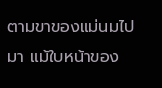ตามขาของแม่นมไปมา แม้ใบหน้าของ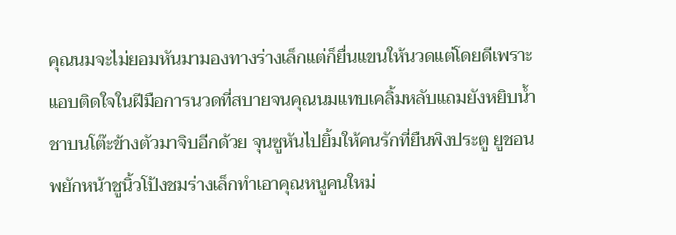คุณนมจะไม่ยอมหันมามองทางร่างเล็กแต่ก็ยื่นแขนให้นวดแต่โดยดีเพราะแอบติดใจในฝีมือการนวดที่สบายจนคุณนมแทบเคลิ้มหลับแถมยังหยิบน้ำชาบนโต๊ะข้างตัวมาจิบอีกด้วย จุนซูหันไปยิ้มให้คนรักที่ยืนพิงประตู ยูชอนพยักหน้าชูนิ้วโป้งชมร่างเล็กทำเอาคุณหนูคนใหม่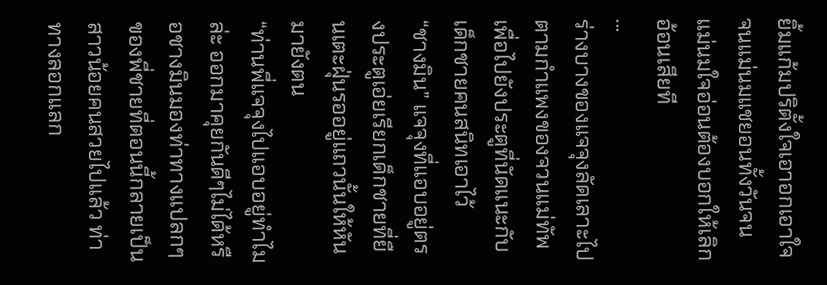ยิ้มแก้มปริตั้งใจเอาอกเอาใจจนแม่นมแชยอนทั้งวันจนแม่นมใจอ่อนต้องบอกให้เลิกอ้อนเสียที
...
ร่างบางของแจจุงลัดเลาะไปตามกำแพงของจวนแม่ทัพเพื่อไปยังประตูที่นัดแนะกับเด็กชายคนสนิทเอาไว้
“ชางมิน” แจจุงที่แอบอยู่ตรงประตูเอ่ยเรียกเด็กชายที่ยืนเตะฝุ่นรออยู่แถวนั้นให้หันมายังตน
“ท่านพี่แจจุงไปแอบอยู่ทำไมล่ะ ออกมาคุยกันดีๆไม่ได้หรือชางมินมองท่าทางแปลกๆของพี่ชายที่ตอนนี้กลายเป็นสาวน้อยคนสวยไปแล้ว ท่าทางลอกแลก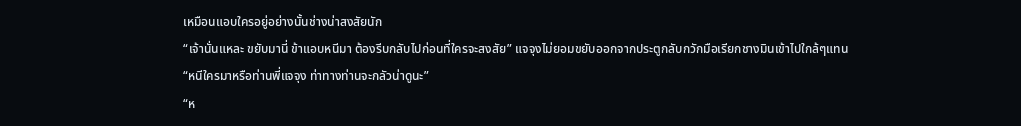เหมือนแอบใครอยู่อย่างนั้นช่างน่าสงสัยนัก
“เจ้านั่นแหละ ขยับมานี่ ข้าแอบหนีมา ต้องรีบกลับไปก่อนที่ใครจะสงสัย” แจจุงไม่ยอมขยับออกจากประตูกลับกวักมือเรียกชางมินเข้าไปใกล้ๆแทน
“หนีใครมาหรือท่านพี่แจจุง ท่าทางท่านจะกลัวน่าดูนะ”
“ห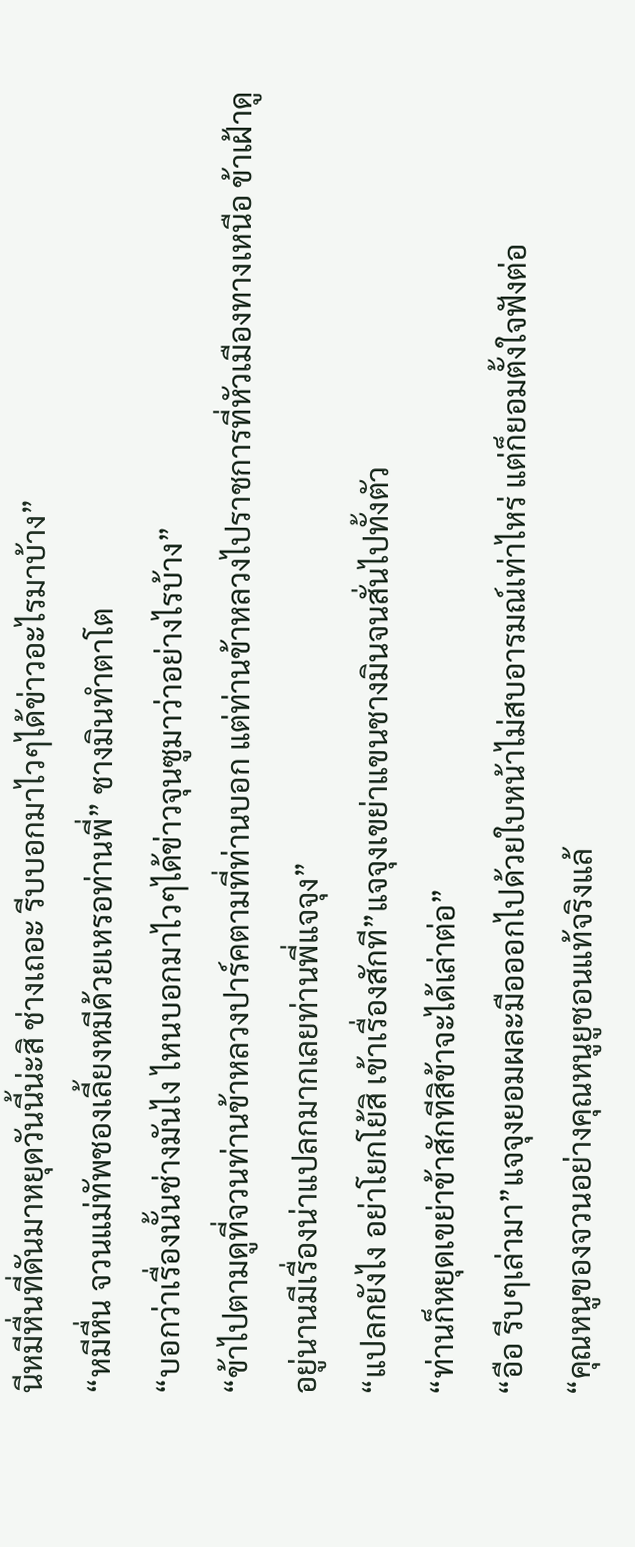นีหมีหื่นที่ดันมาหยุดวันนี้น่ะสิ ช่างเถอะ รีบบอกมาไวๆได้ข่าวอะไรมาบ้าง”
“หมีหื่น จวนแม่ทัพชองเลี้ยงหมีด้วยเหรอท่านพี่” ชางมินทำตาโต
“บอกว่าเรื่องนั้นช่างมันไง ไหนบอกมาไวๆได้ข่าวจุนซูมาว่าอย่างไรบ้าง”
“ข้าไปตามดูที่จวนท่านข้าหลวงปาร์คตามที่ท่านบอก แต่ท่านข้าหลวงไปราชการที่หัวเมืองทางเหนือ ข้าเฝ้าดูอยู่นานมีเรื่องน่าแปลกมากเลยท่านพี่แจจุง”
“แปลกยังไง อย่าโยกโย้สิ เข้าเรื่องสักที”แจจุงเขย่าแขนชางมินจนสั่นไปทั้งตัว
“ท่านก็หยุดเขย่าข้าสักทีสิข้าจะได้เล่าต่อ”
“อือ รีบๆเล่ามา”แจจุงยอมผละมือออกไปด้วยใบหน้าไม่สบอารมณ์เท่าไหร่ แต่ก็ยอมตั้งใจฟังต่อ
“คุณหนูของจวนอย่างคุณหนูยูชอนแท้จริงแล้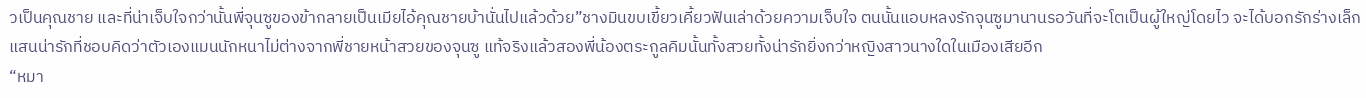วเป็นคุณชาย และที่น่าเจ็บใจกว่านั้นพี่จุนซูของข้ากลายเป็นเมียไอ้คุณชายบ้านั่นไปแล้วด้วย”ชางมินขบเขี้ยวเคี้ยวฟันเล่าด้วยความเจ็บใจ ตนนั้นแอบหลงรักจุนซูมานานรอวันที่จะโตเป็นผู้ใหญ่โดยไว จะได้บอกรักร่างเล็กแสนน่ารักที่ชอบคิดว่าตัวเองแมนนักหนาไม่ต่างจากพี่ชายหน้าสวยของจุนซู แท้จริงแล้วสองพี่น้องตระกูลคิมนั้นทั้งสวยทั้งน่ารักยิ่งกว่าหญิงสาวนางใดในเมืองเสียอีก
“หมา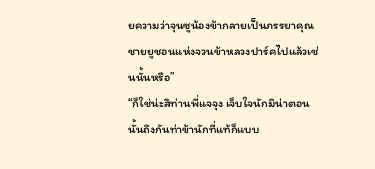ยความว่าจุนซูน้องข้ากลายเป็นภรรยาคุณชายยูชอนแห่งจวนข้าหลวงปาร์คไปแล้วเช่นนั้นหรือ”
“ก็ใช่น่ะสิท่านพี่แจจุง เจ็บใจนักมิน่าตอนนั้นถึงกันท่าข้านักที่แท้ก็แบบ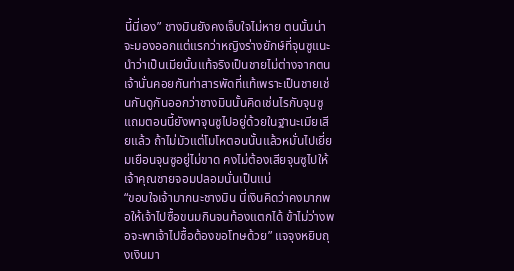นี้นี่เอง” ชางมินยังคงเจ็บใจไม่หาย ตนนั้นน่าจะมองออกแต่แรกว่าหญิงร่างยักษ์ที่จุนซูแนะนำว่าเป็นเมียนั้นแท้จริงเป็นชายไม่ต่างจากตน เจ้านั่นคอยกันท่าสารพัดที่แท้เพราะเป็นชายเช่นกันดูกันออกว่าชางมินนั้นคิดเช่นไรกับจุนซู แถมตอนนี้ยังพาจุนซูไปอยู่ด้วยในฐานะเมียเสียแล้ว ถ้าไม่มัวแต่โมโหตอนนั้นแล้วหมั่นไปเยี่ยมเยือนจุนซูอยู่ไม่ขาด คงไม่ต้องเสียจุนซูไปให้เจ้าคุณชายจอมปลอมนั่นเป็นแน่
“ขอบใจเจ้ามากนะชางมิน นี่เงินคิดว่าคงมากพอให้เจ้าไปซื้อขนมกินจนท้องแตกได้ ข้าไม่ว่างพอจะพาเจ้าไปซื้อต้องขอโทษด้วย” แจจุงหยิบถุงเงินมา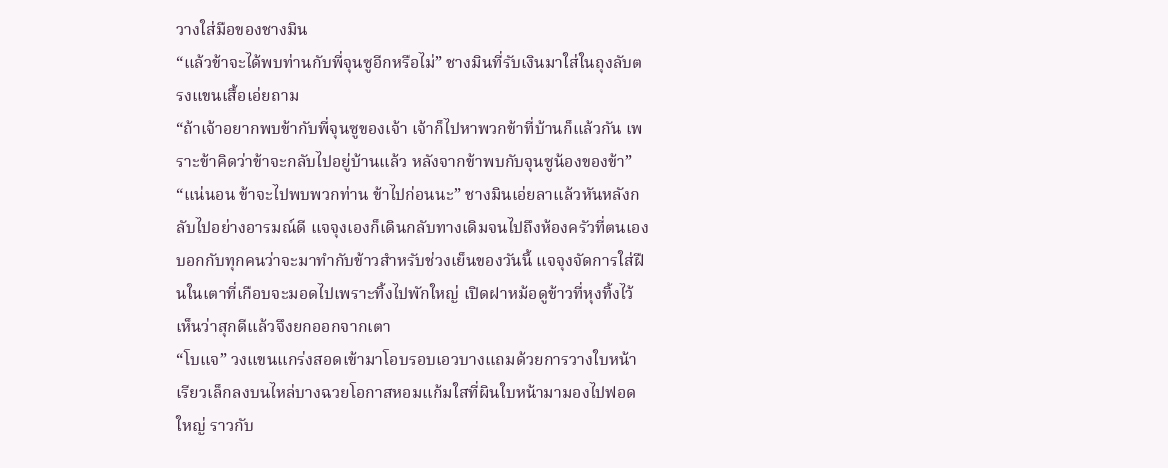วางใส่มือของชางมิน
“แล้วข้าจะได้พบท่านกับพี่จุนซูอีกหรือไม่” ชางมินที่รับเงินมาใส่ในถุงลับตรงแขนเสื้อเอ่ยถาม
“ถ้าเจ้าอยากพบข้ากับพี่จุนซูของเจ้า เจ้าก็ไปหาพวกข้าที่บ้านก็แล้วกัน เพราะข้าคิดว่าข้าจะกลับไปอยู่บ้านแล้ว หลังจากข้าพบกับจุนซูน้องของข้า”
“แน่นอน ข้าจะไปพบพวกท่าน ข้าไปก่อนนะ” ชางมินเอ่ยลาแล้วหันหลังกลับไปอย่างอารมณ์ดี แจจุงเองก็เดินกลับทางเดิมจนไปถึงห้องครัวที่ตนเองบอกกับทุกคนว่าจะมาทำกับข้าวสำหรับช่วงเย็นของวันนี้ แจจุงจัดการใส่ฝืนในเตาที่เกือบจะมอดไปเพราะทิ้งไปพักใหญ่ เปิดฝาหม้อดูข้าวที่หุงทิ้งไว้ เห็นว่าสุกดีแล้วจึงยกออกจากเตา
“โบแจ” วงแขนแกร่งสอดเข้ามาโอบรอบเอวบางแถมด้วยการวางใบหน้าเรียวเล็กลงบนไหล่บางฉวยโอกาสหอมแก้มใสที่ผินใบหน้ามามองไปฟอดใหญ่ ราวกับ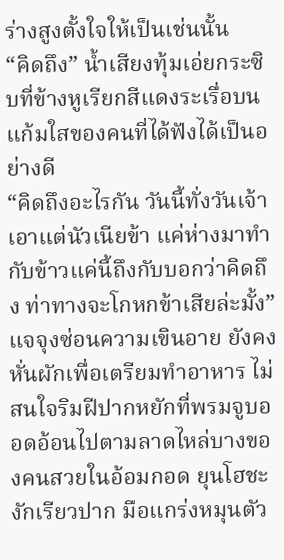ร่างสูงตั้งใจให้เป็นเช่นนั้น
“คิดถึง” น้ำเสียงทุ้มเอ่ยกระซิบที่ข้างหูเรียกสีแดงระเรื่อบนแก้มใสของคนที่ได้ฟังได้เป็นอย่างดี
“คิดถึงอะไรกัน วันนี้ทั่งวันเจ้าเอาแต่นัวเนียข้า แค่ห่างมาทำกับข้าวแค่นี้ถึงกับบอกว่าคิดถึง ท่าทางจะโกหกข้าเสียล่ะมั้ง” แจจุงซ่อนความเขินอาย ยังคงหั่นผักเพื่อเตรียมทำอาหาร ไม่สนใจริมฝีปากหยักที่พรมจูบออดอ้อนไปตามลาดไหล่บางของคนสวยในอ้อมกอด ยุนโฮชะงักเรียวปาก มือแกร่งหมุนตัว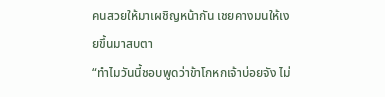คนสวยให้มาเผชิญหน้ากัน เชยคางมนให้เงยขึ้นมาสบตา
“ทำไมวันนี้ชอบพูดว่าข้าโกหกเจ้าบ่อยจัง ไม่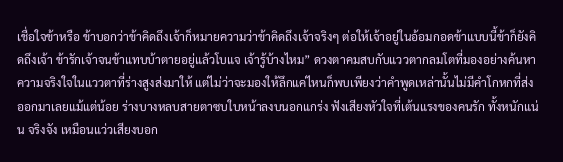เชื่อใจข้าหรือ ข้าบอกว่าข้าคิดถึงเจ้าก็หมายความว่าข้าคิดถึงเจ้าจริงๆ ต่อให้เจ้าอยู่ในอ้อมกอดข้าแบบนี้ข้าก็ยังคิดถึงเจ้า ข้ารักเจ้าจนข้าแทบบ้าตายอยู่แล้วโบแจ เจ้ารู้บ้างไหม” ดวงตาคมสบกับแววตากลมโตที่มองอย่างค้นหาความจริงใจในแววตาที่ร่างสูงส่งมาให้ แต่ไม่ว่าจะมองให้ลึกแค่ไหนก็พบเพียงว่าคำพูดเหล่านั้นไม่มีคำโกหกที่ส่งออกมาเลยแม้แต่น้อย ร่างบางหลบสายตาซบใบหน้าลงบนอกแกร่ง ฟังเสียงหัวใจที่เต้นแรงของคนรัก ทั้งหนักแน่น จริงจัง เหมือนแว่วเสียงบอก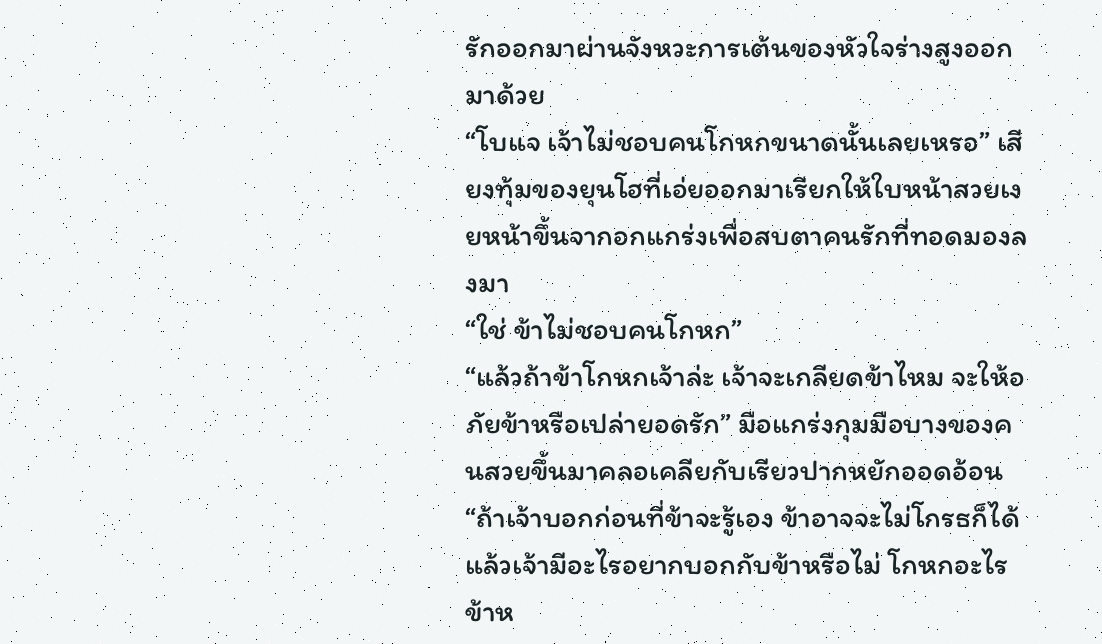รักออกมาผ่านจังหวะการเต้นของหัวใจร่างสูงออกมาด้วย
“โบแจ เจ้าไม่ชอบคนโกหกขนาดนั้นเลยเหรอ” เสียงทุ้มของยุนโฮที่เอ่ยออกมาเรียกให้ใบหน้าสวยเงยหน้าขึ้นจากอกแกร่งเพื่อสบตาคนรักที่ทอดมองลงมา
“ใช่ ข้าไม่ชอบคนโกหก”
“แล้วถ้าข้าโกหกเจ้าล่ะ เจ้าจะเกลียดข้าไหม จะให้อภัยข้าหรือเปล่ายอดรัก” มือแกร่งกุมมือบางของคนสวยขึ้นมาคลอเคลียกับเรียวปากหยักออดอ้อน
“ถ้าเจ้าบอกก่อนที่ข้าจะรู้เอง ข้าอาจจะไม่โกรธก็ได้ แล้วเจ้ามีอะไรอยากบอกกับข้าหรือไม่ โกหกอะไรข้าห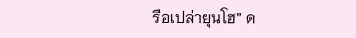รือเปล่ายุนโฮ” ด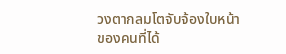วงตากลมโตจับจ้องใบหน้าของคนที่ได้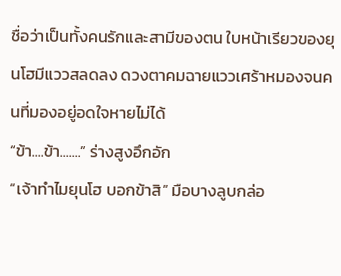ชื่อว่าเป็นทั้งคนรักและสามีของตน ใบหน้าเรียวของยุนโฮมีแววสลดลง ดวงตาคมฉายแววเศร้าหมองจนคนที่มองอยู่อดใจหายไม่ได้
“ข้า....ข้า.......” ร่างสูงอึกอัก
“เจ้าทำไมยุนโฮ บอกข้าสิ” มือบางลูบกล่อ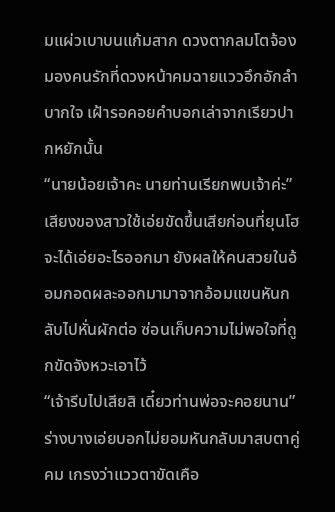มแผ่วเบาบนแก้มสาก ดวงตากลมโตจ้องมองคนรักที่ดวงหน้าคมฉายแววอึกอักลำบากใจ เฝ้ารอคอยคำบอกเล่าจากเรียวปากหยักนั้น
“นายน้อยเจ้าคะ นายท่านเรียกพบเจ้าค่ะ” เสียงของสาวใช้เอ่ยขัดขึ้นเสียก่อนที่ยุนโฮจะได้เอ่ยอะไรออกมา ยังผลให้คนสวยในอ้อมกอดผละออกมามาจากอ้อมแขนหันกลับไปหั่นผักต่อ ซ่อนเก็บความไม่พอใจที่ถูกขัดจังหวะเอาไว้
“เจ้ารีบไปเสียสิ เดี๋ยวท่านพ่อจะคอยนาน” ร่างบางเอ่ยบอกไม่ยอมหันกลับมาสบตาคู่คม เกรงว่าแววตาขัดเคือ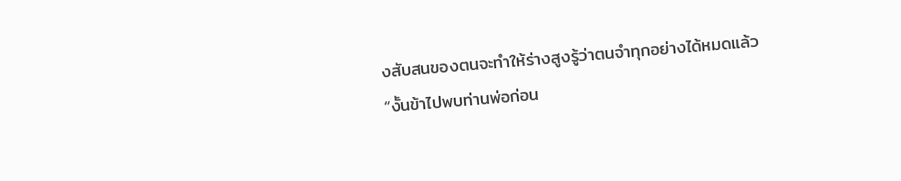งสับสนของตนจะทำให้ร่างสูงรู้ว่าตนจำทุกอย่างได้หมดแล้ว
“งั้นข้าไปพบท่านพ่อก่อน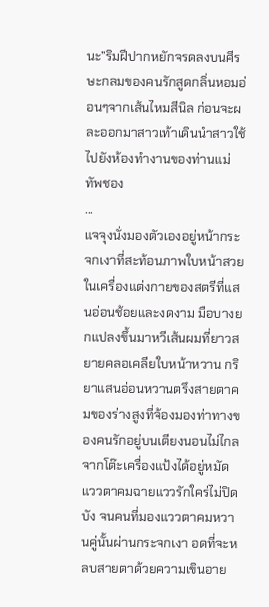นะ”ริมฝีปากหยักจรดลงบนศีรษะกลมของคนรักสูดกลิ่นหอมอ่อนๆจากเส้นไหมสีนิล ก่อนจะผละออกมาสาวเท้าเดินนำสาวใช้ไปยังห้องทำงานของท่านแม่ทัพชอง
...
แจจุงนั่งมองตัวเองอยู่หน้ากระจกเงาที่สะท้อนภาพใบหน้าสวยในเครื่องแต่งกายของสตรีที่แสนอ่อนช้อยและงดงาม มือบางยกแปลงขึ้นมาหวีเส้นผมที่ยาวสยายคลอเคลียใบหน้าหวาน กริยาแสนอ่อนหวานตรึงสายตาคมของร่างสูงที่จ้องมองท่าทางของคนรักอยู่บนเตียงนอนไม่ไกลจากโต๊ะเครื่องแป้งได้อยู่หมัด แววตาคมฉายแววรักใคร่ไม่ปิดบัง จนคนที่มองแววตาคมหวานคู่นั้นผ่านกระจกเงา อดที่จะหลบสายตาด้วยความเขินอาย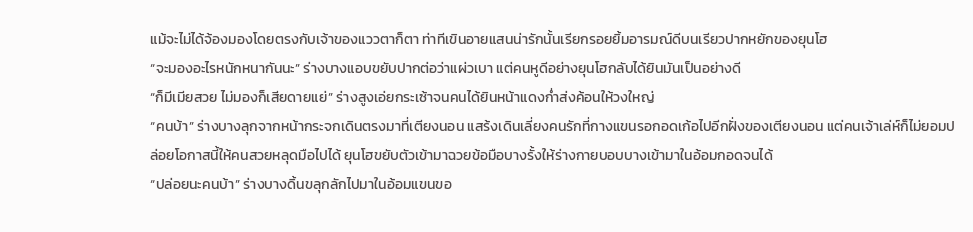แม้จะไม่ได้จ้องมองโดยตรงกับเจ้าของแววตาก็ตา ท่าทีเขินอายแสนน่ารักนั้นเรียกรอยยิ้มอารมณ์ดีบนเรียวปากหยักของยุนโฮ
“จะมองอะไรหนักหนากันนะ” ร่างบางแอบขยับปากต่อว่าแผ่วเบา แต่คนหูดีอย่างยุนโฮกลับได้ยินมันเป็นอย่างดี
“ก็มีเมียสวย ไม่มองก็เสียดายแย่” ร่างสูงเอ่ยกระเซ้าจนคนได้ยินหน้าแดงก่ำส่งค้อนให้วงใหญ่
“คนบ้า” ร่างบางลุกจากหน้ากระจกเดินตรงมาที่เตียงนอน แสร้งเดินเลี่ยงคนรักที่กางแขนรอกอดเก้อไปอีกฝั่งของเตียงนอน แต่คนเจ้าเล่ห์ก็ไม่ยอมปล่อยโอกาสนี้ให้คนสวยหลุดมือไปได้ ยุนโฮขยับตัวเข้ามาฉวยข้อมือบางรั้งให้ร่างกายบอบบางเข้ามาในอ้อมกอดจนได้
“ปล่อยนะคนบ้า” ร่างบางดิ้นขลุกลักไปมาในอ้อมแขนขอ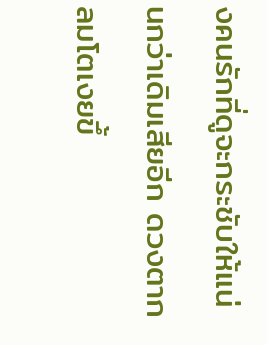งคนรักที่ดูจะกระชับให้แน่นกว่าเดิมเสียอีก ดวงตากลมโตเงยขึ้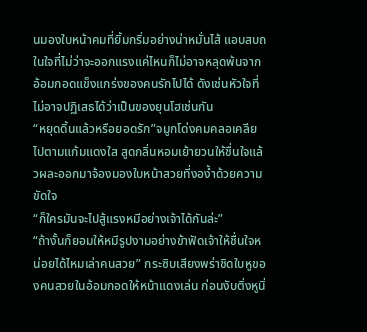นมองใบหน้าคมที่ยิ้มกริ่มอย่างน่าหมั่นไส้ แอบสบถในใจที่ไม่ว่าจะออกแรงแค่ไหนก็ไม่อาจหลุดพ้นจากอ้อมกอดแข็งแกร่งของคนรักไปได้ ดังเช่นหัวใจที่ไม่อาจปฏิเสธได้ว่าเป็นของยุนโฮเช่นกัน
“หยุดดิ้นแล้วหรือยอดรัก”จมูกโด่งคมคลอเคลียไปตามแก้มแดงใส สูดกลิ่นหอมเย้ายวนให้ชื่นใจแล้วผละออกมาจ้องมองใบหน้าสวยที่งอง้ำด้วยความขัดใจ
“ก็ใครมันจะไปสู้แรงหมีอย่างเจ้าได้กันล่ะ”
“ถ้างั้นก็ยอมให้หมีรูปงามอย่างข้าฟัดเจ้าให้ชื่นใจหน่อยได้ไหมเล่าคนสวย” กระซิบเสียงพร่าชิดใบหูของคนสวยในอ้อมกอดให้หน้าแดงเล่น ก่อนงับติ่งหูนิ่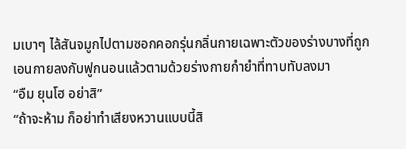มเบาๆ ไล้สันจมูกไปตามซอกคอกรุ่นกลิ่นกายเฉพาะตัวของร่างบางที่ถูกเอนกายลงกับฟูกนอนแล้วตามด้วยร่างกายกำยำที่ทาบทับลงมา
“อืม ยุนโฮ อย่าสิ”
“ถ้าจะห้าม ก็อย่าทำเสียงหวานแบบนี้สิ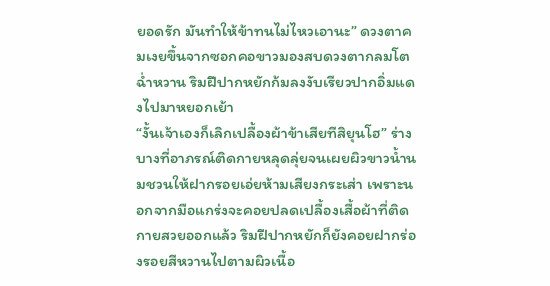ยอดรัก มันทำให้ข้าทนไม่ไหวเอานะ” ดวงตาคมเงยขึ้นจากซอกคอขาวมองสบดวงตากลมโตฉ่ำหวาน ริมฝีปากหยักก้มลงงับเรียวปากอิ่มแดงไปมาหยอกเย้า
“งั้นเจ้าเองก็เลิกเปลื้องผ้าข้าเสียทีสิยุนโฮ” ร่างบางที่อาภรณ์ติดกายหลุดลุ่ยจนเผยผิวขาวน้ำนมชวนให้ฝากรอยเอ่ยห้ามเสียงกระเส่า เพราะนอกจากมือแกร่งจะคอยปลดเปลื้องเสื้อผ้าที่ติดกายสวยออกแล้ว ริมฝีปากหยักก็ยังคอยฝากร่องรอยสีหวานไปตามผิวเนื้อ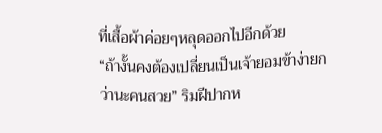ที่เสื้อผ้าค่อยๆหลุดออกไปอีกด้วย
“ถ้างั้นคงต้องเปลี่ยนเป็นเจ้ายอมข้าง่ายกว่านะคนสวย” ริมฝีปากห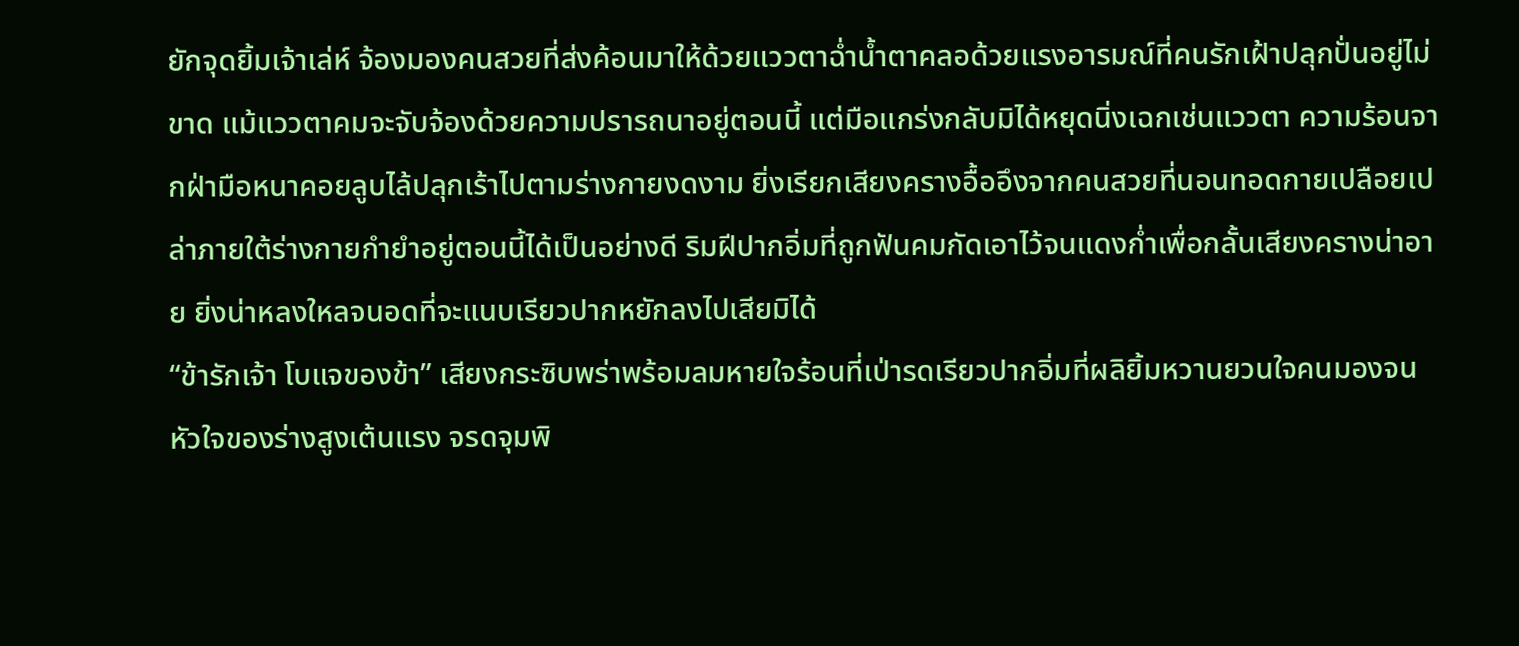ยักจุดยิ้มเจ้าเล่ห์ จ้องมองคนสวยที่ส่งค้อนมาให้ด้วยแววตาฉ่ำน้ำตาคลอด้วยแรงอารมณ์ที่คนรักเฝ้าปลุกปั่นอยู่ไม่ขาด แม้แววตาคมจะจับจ้องด้วยความปรารถนาอยู่ตอนนี้ แต่มือแกร่งกลับมิได้หยุดนิ่งเฉกเช่นแววตา ความร้อนจากฝ่ามือหนาคอยลูบไล้ปลุกเร้าไปตามร่างกายงดงาม ยิ่งเรียกเสียงครางอื้ออึงจากคนสวยที่นอนทอดกายเปลือยเปล่าภายใต้ร่างกายกำยำอยู่ตอนนี้ได้เป็นอย่างดี ริมฝีปากอิ่มที่ถูกฟันคมกัดเอาไว้จนแดงก่ำเพื่อกลั้นเสียงครางน่าอาย ยิ่งน่าหลงใหลจนอดที่จะแนบเรียวปากหยักลงไปเสียมิได้
“ข้ารักเจ้า โบแจของข้า” เสียงกระซิบพร่าพร้อมลมหายใจร้อนที่เป่ารดเรียวปากอิ่มที่ผลิยิ้มหวานยวนใจคนมองจนหัวใจของร่างสูงเต้นแรง จรดจุมพิ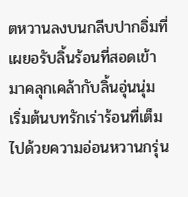ตหวานลงบนกลีบปากอิ่มที่เผยอรับลิ้นร้อนที่สอดเข้ามาคลุกเคล้ากับลิ้นอุ่นนุ่ม เริ่มต้นบทรักเร่าร้อนที่เต็มไปด้วยความอ่อนหวานกรุ่น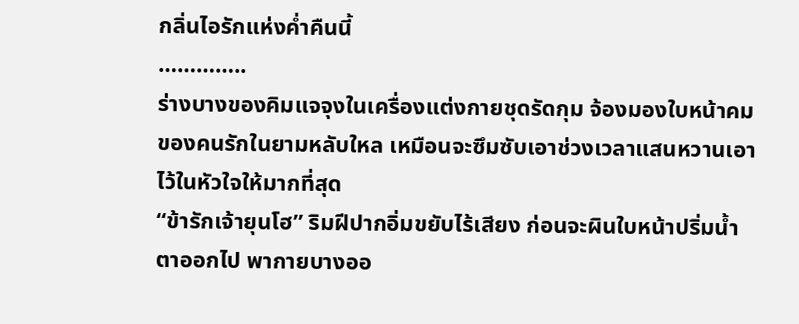กลิ่นไอรักแห่งค่ำคืนนี้
…………..
ร่างบางของคิมแจจุงในเครื่องแต่งกายชุดรัดกุม จ้องมองใบหน้าคมของคนรักในยามหลับใหล เหมือนจะซึมซับเอาช่วงเวลาแสนหวานเอาไว้ในหัวใจให้มากที่สุด
“ข้ารักเจ้ายุนโฮ” ริมฝีปากอิ่มขยับไร้เสียง ก่อนจะผินใบหน้าปริ่มน้ำตาออกไป พากายบางออ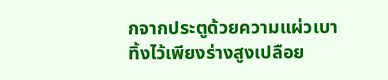กจากประตูด้วยความแผ่วเบา ทิ้งไว้เพียงร่างสูงเปลือย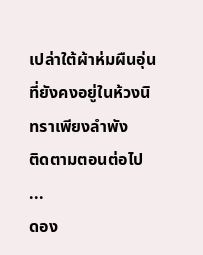เปล่าใต้ผ้าห่มผืนอุ่นที่ยังคงอยู่ในห้วงนิทราเพียงลำพัง
ติดตามตอนต่อไป
...
ดอง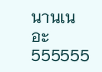นานเนอะ 555555